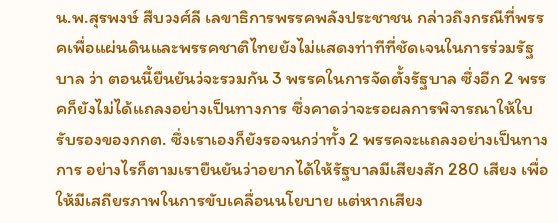น.พ.สุรพงษ์ สืบวงศ์ลี เลขาธิการพรรคพลังประชาชน กล่าวถึงกรณีที่พรรคเพื่อแผ่นดินและพรรคชาติไทยยังไม่แสดงท่าทีที่ชัดเจนในการร่วมรัฐบาล ว่า ตอนนี้ยืนยันว่จะรวมกัน 3 พรรคในการจัดตั้งรัฐบาล ซึ่งอีก 2 พรรคก็ยังไม่ได้แถลงอย่างเป็นทางการ ซึ่งคาดว่าจะรอผลการพิจารณาให้ใบรับรองของกกต. ซึ่งเราเองก็ยังรอจนกว่าทั้ง 2 พรรคจะแถลงอย่างเป็นทางการ อย่างไรก็ตามเรายืนยันว่าอยากได้ให้รัฐบาลมีเสียงสัก 280 เสียง เพื่อให้มีเสถียรภาพในการขับเคลื่อนนโยบาย แต่หากเสียง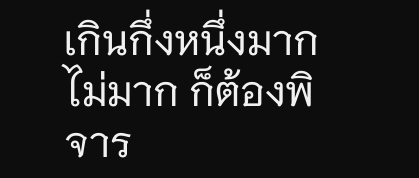เกินกึ่งหนึ่งมากไม่มาก ก็ต้องพิจาร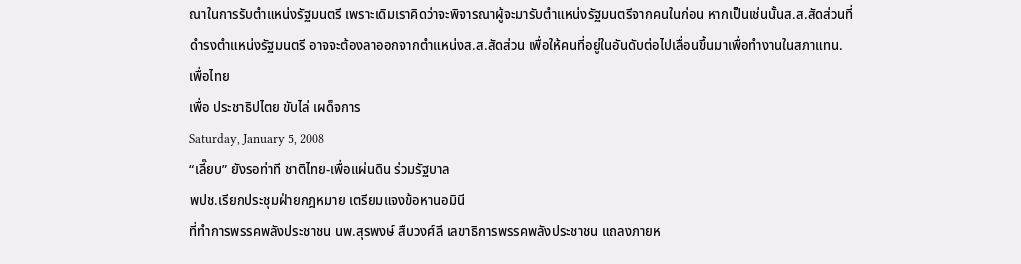ณาในการรับตำแหน่งรัฐมนตรี เพราะเดิมเราคิดว่าจะพิจารณาผู้จะมารับตำแหน่งรัฐมนตรีจากคนในก่อน หากเป็นเช่นนั้นส.ส.สัดส่วนที่ดำรงตำแหน่งรัฐมนตรี อาจจะต้องลาออกจากตำแหน่งส.ส.สัดส่วน เพื่อให้คนที่อยู่ในอันดับต่อไปเลื่อนขึ้นมาเพื่อทำงานในสภาแทน.
เพื่อไทย
เพื่อ ประชาธิปไตย ขับไล่ เผด็จการ
Saturday, January 5, 2008
“เลี๊ยบ” ยังรอท่าที ชาติไทย-เพื่อแผ่นดิน ร่วมรัฐบาล
พปช.เรียกประชุมฝ่ายกฎหมาย เตรียมแจงข้อหานอมินี
ที่ทำการพรรคพลังประชาชน นพ.สุรพงษ์ สืบวงศ์ลี เลขาธิการพรรคพลังประชาชน แถลงภายห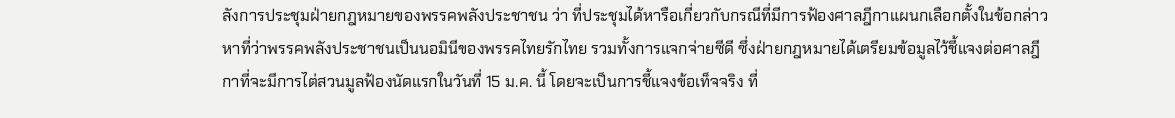ลังการประชุมฝ่ายกฎหมายของพรรคพลังประชาชน ว่า ที่ประชุมได้หารือเกี่ยวกับกรณีที่มีการฟ้องศาลฎีกาแผนกเลือกตั้งในข้อกล่าวหาที่ว่าพรรคพลังประชาชนเป็นนอมินีของพรรคไทยรักไทย รวมทั้งการแจกจ่ายซีดี ซึ่งฝ่ายกฎหมายได้เตรียมข้อมูลไว้ชี้แจงต่อศาลฎีกาที่จะมีการไต่สวนมูลฟ้องนัดแรกในวันที่ 15 ม.ค. นี้ โดยจะเป็นการชี้แจงข้อเท็จจริง ที่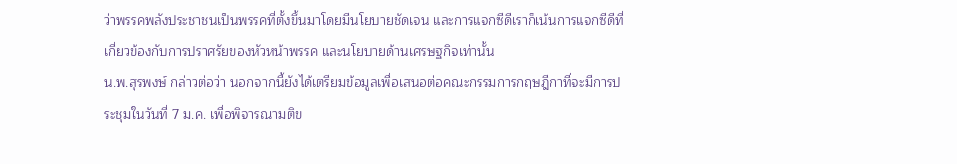ว่าพรรคพลังประชาชนเป็นพรรคที่ตั้งขึ้นมาโดยมีนโยบายชัดเจน และการแจกซีดีเราก็เน้นการแจกซีดีที่เกี่ยวข้องกับการปราศรัยของหัวหน้าพรรค และนโยบายด้านเศรษฐกิจเท่านั้น
น.พ.สุรพงษ์ กล่าวต่อว่า นอกจากนี้ยังได้เตรียมข้อมูลเพื่อเสนอต่อคณะกรรมการกฤษฎีกาที่จะมีการประชุมในวันที่ 7 ม.ค. เพื่อพิจารณามติข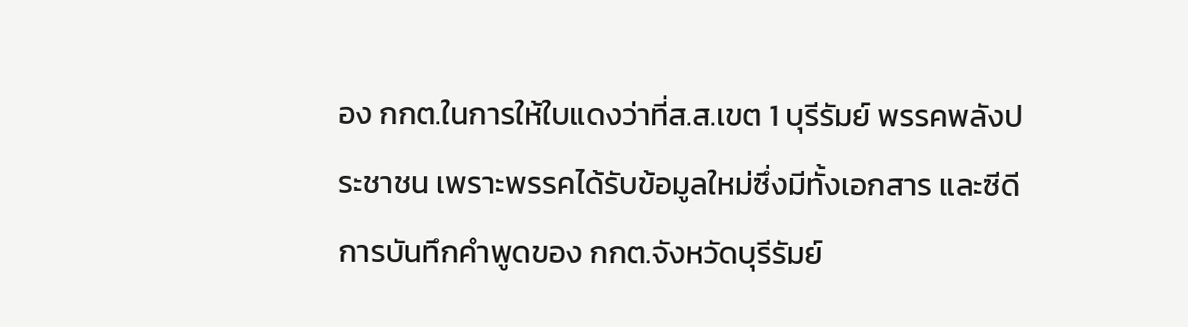อง กกต.ในการให้ใบแดงว่าที่ส.ส.เขต 1 บุรีรัมย์ พรรคพลังประชาชน เพราะพรรคได้รับข้อมูลใหม่ซึ่งมีทั้งเอกสาร และซีดีการบันทึกคำพูดของ กกต.จังหวัดบุรีรัมย์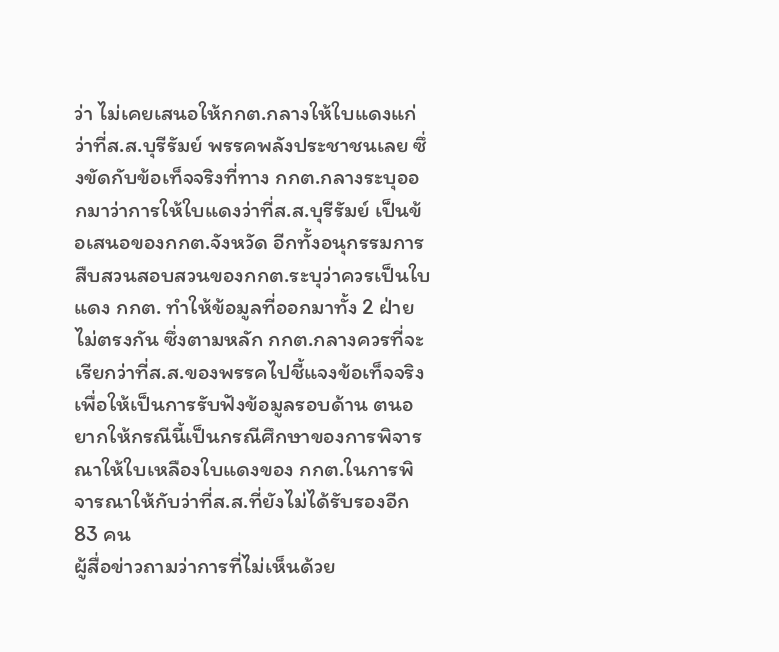ว่า ไม่เคยเสนอให้กกต.กลางให้ใบแดงแก่ว่าที่ส.ส.บุรีรัมย์ พรรคพลังประชาชนเลย ซึ่งขัดกับข้อเท็จจริงที่ทาง กกต.กลางระบุออกมาว่าการให้ใบแดงว่าที่ส.ส.บุรีรัมย์ เป็นข้อเสนอของกกต.จังหวัด อีกทั้งอนุกรรมการสืบสวนสอบสวนของกกต.ระบุว่าควรเป็นใบแดง กกต. ทำให้ข้อมูลที่ออกมาทั้ง 2 ฝ่ายไม่ตรงกัน ซึ่งตามหลัก กกต.กลางควรที่จะเรียกว่าที่ส.ส.ของพรรคไปชี้แจงข้อเท็จจริงเพื่อให้เป็นการรับฟังข้อมูลรอบด้าน ตนอยากให้กรณีนี้เป็นกรณีศึกษาของการพิจารณาให้ใบเหลืองใบแดงของ กกต.ในการพิจารณาให้กับว่าที่ส.ส.ที่ยังไม่ได้รับรองอีก 83 คน
ผู้สื่อข่าวถามว่าการที่ไม่เห็นด้วย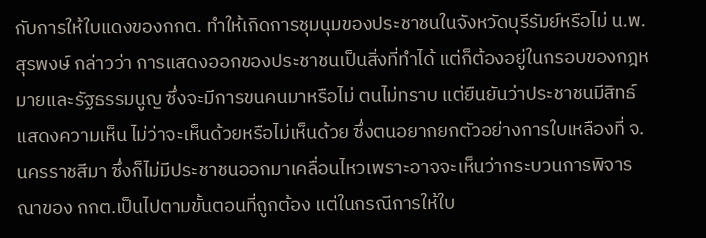กับการให้ใบแดงของกกต. ทำให้เกิดการชุมนุมของประชาชนในจังหวัดบุรีรัมย์หรือไม่ น.พ.สุรพงษ์ กล่าวว่า การแสดงออกของประชาชนเป็นสิ่งที่ทำได้ แต่ก็ต้องอยู่ในกรอบของกฎหมายและรัฐธรรมนูญ ซึ่งจะมีการขนคนมาหรือไม่ ตนไม่ทราบ แต่ยืนยันว่าประชาชนมีสิทธ์แสดงความเห็น ไม่ว่าจะเห็นด้วยหรือไม่เห็นด้วย ซึ่งตนอยากยกตัวอย่างการใบเหลืองที่ จ.นครราชสีมา ซึ่งก็ไม่มีประชาชนออกมาเคลื่อนไหวเพราะอาจจะเห็นว่ากระบวนการพิจารณาของ กกต.เป็นไปตามขั้นตอนที่ถูกต้อง แต่ในกรณีการให้ใบ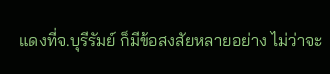แดงที่จ.บุรีรัมย์ ก็มีข้อสงสัยหลายอย่าง ไม่ว่าจะ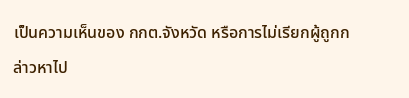เป็นความเห็นของ กกต.จังหวัด หรือการไม่เรียกผู้ถูกกล่าวหาไป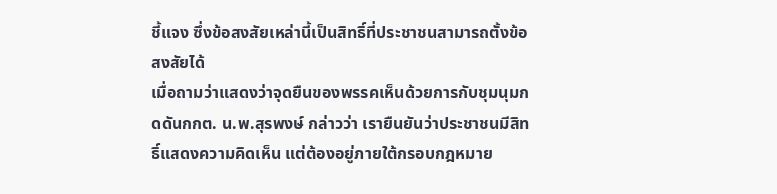ชี้แจง ซึ่งข้อสงสัยเหล่านี้เป็นสิทธิ์ที่ประชาชนสามารถตั้งข้อสงสัยได้
เมื่อถามว่าแสดงว่าจุดยืนของพรรคเห็นด้วยการกับชุมนุมกดดันกกต. น.พ.สุรพงษ์ กล่าวว่า เรายืนยันว่าประชาชนมีสิทธิ์แสดงความคิดเห็น แต่ต้องอยู่ภายใต้กรอบกฎหมาย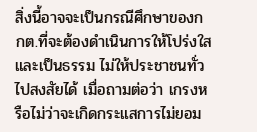สิ่งนี้อาจจะเป็นกรณีศึกษาของกกต.ที่จะต้องดำเนินการให้โปร่งใสและเป็นธรรม ไม่ให้ประชาชนทั่วไปสงสัยได้ เมื่อถามต่อว่า เกรงหรือไม่ว่าจะเกิดกระแสการไม่ยอม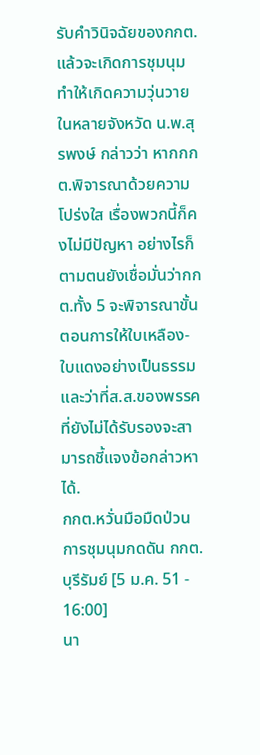รับคำวินิจฉัยของกกต.แล้วจะเกิดการชุมนุมทำให้เกิดความวุ่นวายในหลายจังหวัด น.พ.สุรพงษ์ กล่าวว่า หากกกต.พิจารณาด้วยความโปร่งใส เรื่องพวกนี้ก็คงไม่มีปัญหา อย่างไรก็ตามตนยังเชื่อมั่นว่ากกต.ทั้ง 5 จะพิจารณาขั้นตอนการให้ใบเหลือง-ใบแดงอย่างเป็นธรรม และว่าที่ส.ส.ของพรรคที่ยังไม่ได้รับรองจะสามารถชี้แจงข้อกล่าวหาได้.
กกต.หวั่นมือมืดป่วนการชุมนุมกดดัน กกต.บุรีรัมย์ [5 ม.ค. 51 - 16:00]
นา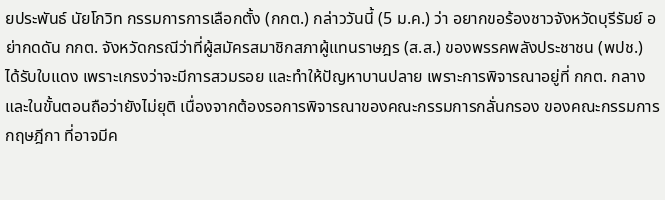ยประพันธ์ นัยโกวิท กรรมการการเลือกตั้ง (กกต.) กล่าววันนี้ (5 ม.ค.) ว่า อยากขอร้องชาวจังหวัดบุรีรัมย์ อย่ากดดัน กกต. จังหวัดกรณีว่าที่ผู้สมัครสมาชิกสภาผู้แทนราษฎร (ส.ส.) ของพรรคพลังประชาชน (พปช.) ได้รับใบแดง เพราะเกรงว่าจะมีการสวมรอย และทำให้ปัญหาบานปลาย เพราะการพิจารณาอยู่ที่ กกต. กลาง และในขั้นตอนถือว่ายังไม่ยุติ เนื่องจากต้องรอการพิจารณาของคณะกรรมการกลั่นกรอง ของคณะกรรมการกฤษฎีกา ที่อาจมีค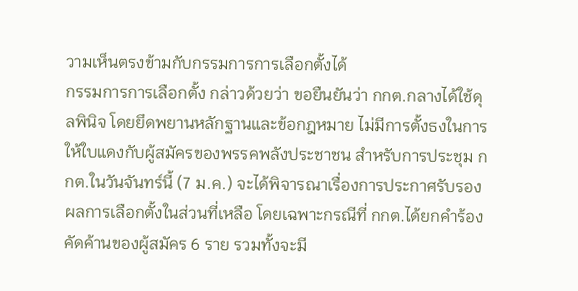วามเห็นตรงข้ามกับกรรมการการเลือกตั้งได้
กรรมการการเลือกตั้ง กล่าวด้วยว่า ขอยืนยันว่า กกต.กลางได้ใช้ดุลพินิจ โดยยึดพยานหลักฐานและข้อกฎหมาย ไม่มีการตั้งธงในการให้ใบแดงกับผู้สมัครของพรรคพลังประชาชน สำหรับการประชุม กกต.ในวันจันทร์นี้ (7 ม.ค.) จะได้พิจารณาเรื่องการประกาศรับรองผลการเลือกตั้งในส่วนที่เหลือ โดยเฉพาะกรณีที่ กกต.ได้ยกคำร้องคัดค้านของผู้สมัคร 6 ราย รวมทั้งจะมี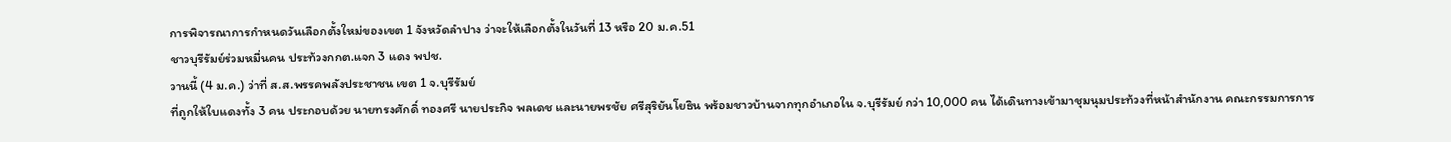การพิจารณาการกำหนดวันเลือกตั้งใหม่ของเขต 1 จังหวัดลำปาง ว่าจะให้เลือกตั้งในวันที่ 13 หรือ 20 ม.ค.51
ชาวบุรีรัมย์ร่วมหมื่นคน ประท้วงกกต.แจก 3 แดง พปช.
วานนี้ (4 ม.ค.) ว่าที่ ส.ส.พรรคพลังประชาชน เขต 1 จ.บุรีรัมย์
ที่ถูกให้ใบแดงทั้ง 3 คน ประกอบด้วย นายทรงศักดิ์ ทองศรี นายประกิจ พลเดช และนายพรชัย ศรีสุริยันโยธิน พร้อมชาวบ้านจากทุกอำเภอใน จ.บุรีรัมย์ กว่า 10,000 คน ได้เดินทางเข้ามาชุมนุมประท้วงที่หน้าสำนักงาน คณะกรรมการการ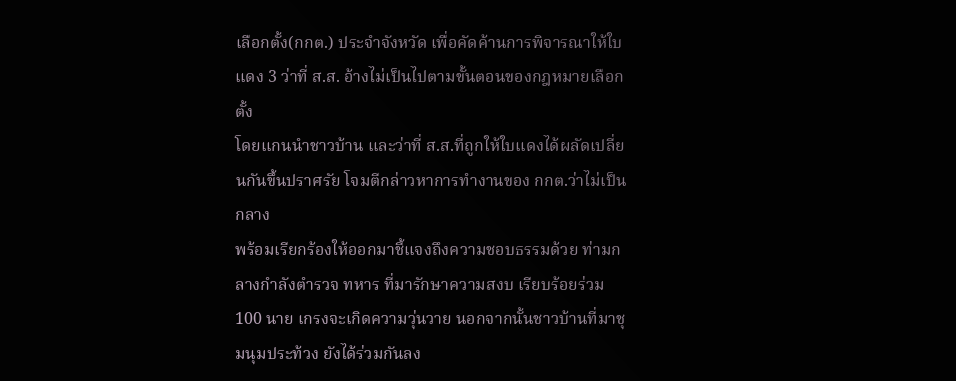เลือกตั้ง(กกต.) ประจำจังหวัด เพื่อคัดค้านการพิจารณาให้ใบแดง 3 ว่าที่ ส.ส. อ้างไม่เป็นไปตามขั้นตอนของกฎหมายเลือกตั้ง
โดยแกนนำชาวบ้าน และว่าที่ ส.ส.ที่ถูกให้ใบแดงได้ผลัดเปลี่ยนกันขึ้นปราศรัย โจมตีกล่าวหาการทำงานของ กกต.ว่าไม่เป็นกลาง
พร้อมเรียกร้องให้ออกมาชี้แจงถึงความชอบธรรมด้วย ท่ามกลางกำลังตำรวจ ทหาร ที่มารักษาความสงบ เรียบร้อยร่วม 100 นาย เกรงจะเกิดความวุ่นวาย นอกจากนั้นชาวบ้านที่มาชุมนุมประท้วง ยังได้ร่วมกันลง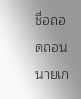ชื่อถอดถอน นายเก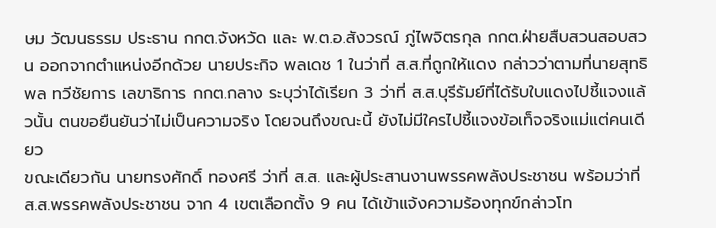ษม วัฒนธรรม ประธาน กกต.จังหวัด และ พ.ต.อ.สังวรณ์ ภู่ไพจิตรกุล กกต.ฝ่ายสืบสวนสอบสวน ออกจากตำแหน่งอีกด้วย นายประกิจ พลเดช 1 ในว่าที่ ส.ส.ที่ถูกให้แดง กล่าวว่าตามที่นายสุทธิพล ทวีชัยการ เลขาธิการ กกต.กลาง ระบุว่าได้เรียก 3 ว่าที่ ส.ส.บุรีรัมย์ที่ได้รับใบแดงไปชี้แจงแล้วนั้น ตนขอยืนยันว่าไม่เป็นความจริง โดยจนถึงขณะนี้ ยังไม่มีใครไปชี้แจงข้อเท็จจริงแม่แต่คนเดียว
ขณะเดียวกัน นายทรงศักดิ์ ทองศรี ว่าที่ ส.ส. และผู้ประสานงานพรรคพลังประชาชน พร้อมว่าที่ ส.ส.พรรคพลังประชาชน จาก 4 เขตเลือกตั้ง 9 คน ได้เข้าแจ้งความร้องทุกข์กล่าวโท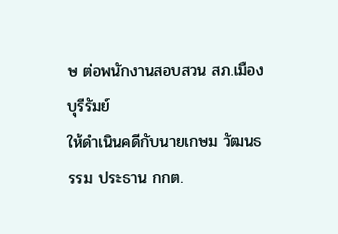ษ ต่อพนักงานสอบสวน สภ.เมืองบุรีรัมย์
ให้ดำเนินคดีกับนายเกษม วัฒนธรรม ประธาน กกต.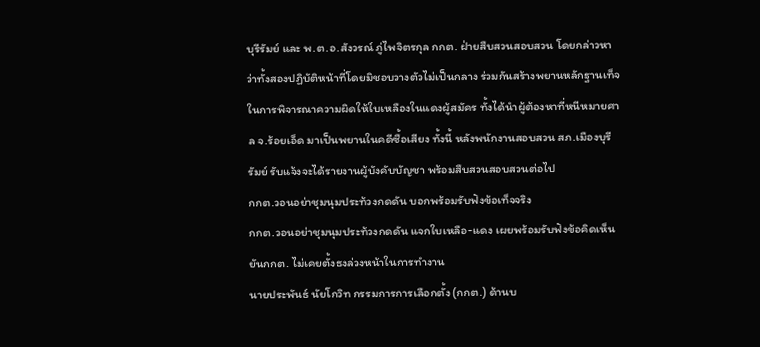บุรีรัมย์ และ พ.ต.อ.สังวรณ์ ภู่ไพจิตรกุล กกต. ฝ่ายสืบสวนสอบสวน โดยกล่าวหาว่าทั้งสองปฏิบัติหน้าที่โดยมิชอบวางตัวไม่เป็นกลาง ร่วมกันสร้างพยานหลักฐานเท็จ ในการพิจารณาความผิดให้ใบเหลืองในแดงผู้สมัคร ทั้งได้นำผู้ต้องหาที่หนีหมายศาล จ.ร้อยเอ็ด มาเป็นพยานในคดีซื้อเสียง ทั้งนี้ หลังพนักงานสอบสวน สภ.เมืองบุรีรัมย์ รับแจ้งจะได้รายงานผู้บังคับบัญชา พร้อมสืบสวนสอบสวนต่อไป
กกต.วอนอย่าชุมนุมประท้วงกดดัน บอกพร้อมรับฟังข้อเท็จจริง
กกต.วอนอย่าชุมนุมประท้วงกดดัน แจกใบเหลือ-แดง เผยพร้อมรับฟังข้อคิดเห็น ยันกกต. ไม่เคยตั้งธงล่วงหน้าในการทำงาน
นายประพันธ์ นัยโกวิท กรรมการการเลือกตั้ง (กกต.) ด้านบ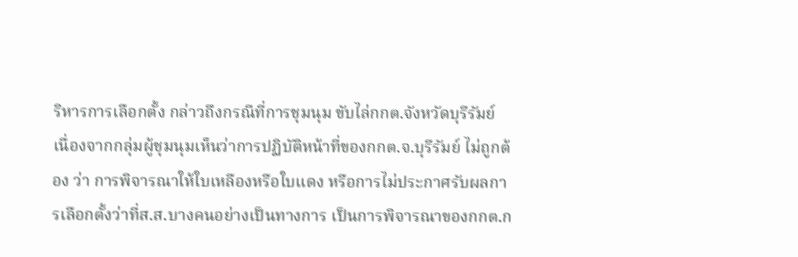ริหารการเลือกตั้ง กล่าวถึงกรณีที่การชุมนุม ขับไล่กกต.จังหวัดบุรีรัมย์ เนื่องจากกลุ่มผู้ชุมนุมเห็นว่าการปฏิบัติหน้าที่ของกกต.จ.บุรีรัมย์ ไม่ถูกต้อง ว่า การพิจารณาให้ใบเหลืองหรือใบแดง หรือการไม่ประกาศรับผลการเลือกตั้งว่าที่ส.ส.บางคนอย่างเป็นทางการ เป็นการพิจารณาของกกต.ก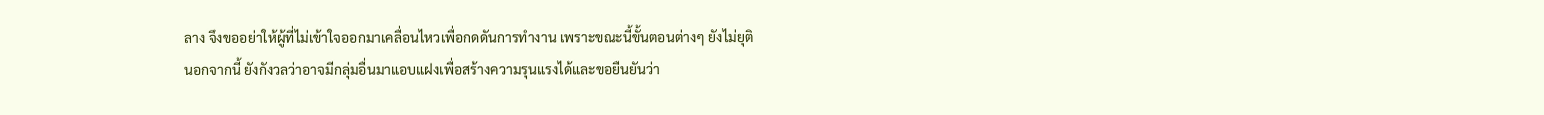ลาง จึงขออย่าให้ผู้ที่ไม่เข้าใจออกมาเคลื่อนไหวเพื่อกดดันการทำงาน เพราะขณะนี้ขั้นตอนต่างๆ ยังไม่ยุติ
นอกจากนี้ ยังกังวลว่าอาจมีกลุ่มอื่นมาแอบแฝงเพื่อสร้างความรุนแรงได้และขอยืนยันว่า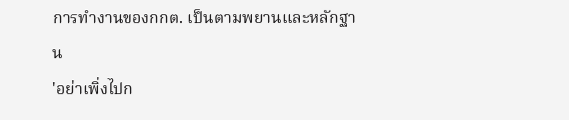การทำงานของกกต. เป็นตามพยานและหลักฐาน
'อย่าเพิ่งไปก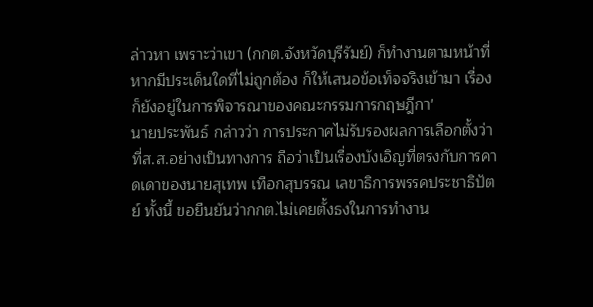ล่าวหา เพราะว่าเขา (กกต.จังหวัดบุรีรัมย์) ก็ทำงานตามหน้าที่ หากมีประเด็นใดที่ไม่ถูกต้อง ก็ให้เสนอข้อเท็จจริงเข้ามา เรื่องก็ยังอยู่ในการพิจารณาของคณะกรรมการกฤษฎีกา'
นายประพันธ์ กล่าวว่า การประกาศไม่รับรองผลการเลือกตั้งว่าที่ส.ส.อย่างเป็นทางการ ถือว่าเป็นเรื่องบังเอิญที่ตรงกับการคาดเดาของนายสุเทพ เทือกสุบรรณ เลขาธิการพรรคประชาธิปัตย์ ทั้งนี้ ขอยืนยันว่ากกต.ไม่เคยตั้งธงในการทำงาน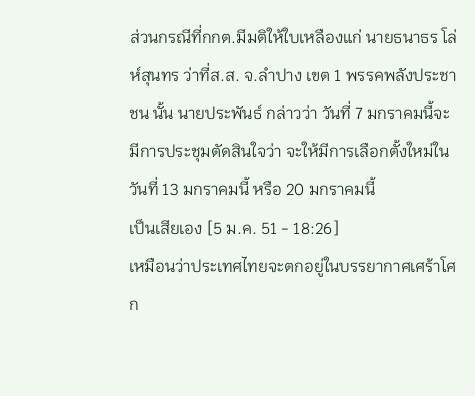ส่วนกรณีที่กกต.มีมติให้ใบเหลืองแก่ นายธนาธร โล่ห์สุนทร ว่าที่ส.ส. จ.ลำปาง เขต 1 พรรคพลังประชาชน นั้น นายประพันธ์ กล่าวว่า วันที่ 7 มกราคมนี้จะมีการประชุมตัดสินใจว่า จะให้มีการเลือกตั้งใหม่ในวันที่ 13 มกราคมนี้ หรือ 20 มกราคมนี้
เป็นเสียเอง [5 ม.ค. 51 - 18:26]
เหมือนว่าประเทศไทยจะตกอยู่ในบรรยากาศเศร้าโศก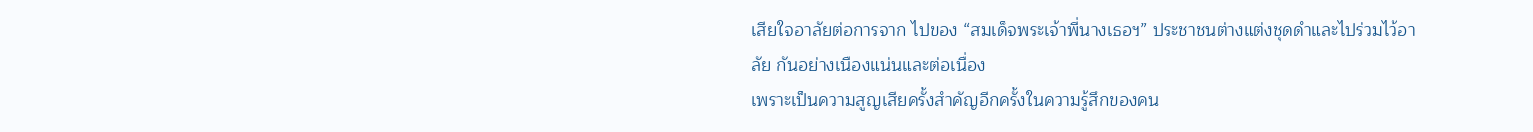เสียใจอาลัยต่อการจาก ไปของ “สมเด็จพระเจ้าพี่นางเธอฯ” ประชาชนต่างแต่งชุดดำและไปร่วมไว้อาลัย กันอย่างเนืองแน่นและต่อเนื่อง
เพราะเป็นความสูญเสียครั้งสำคัญอีกครั้งในความรู้สึกของคน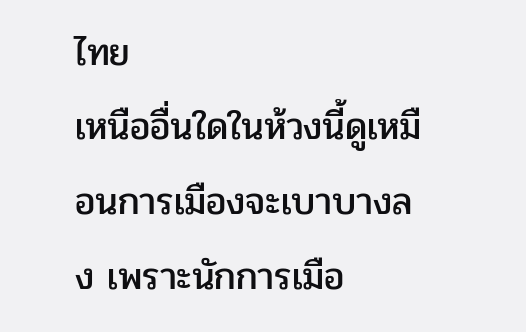ไทย
เหนืออื่นใดในห้วงนี้ดูเหมือนการเมืองจะเบาบางลง เพราะนักการเมือ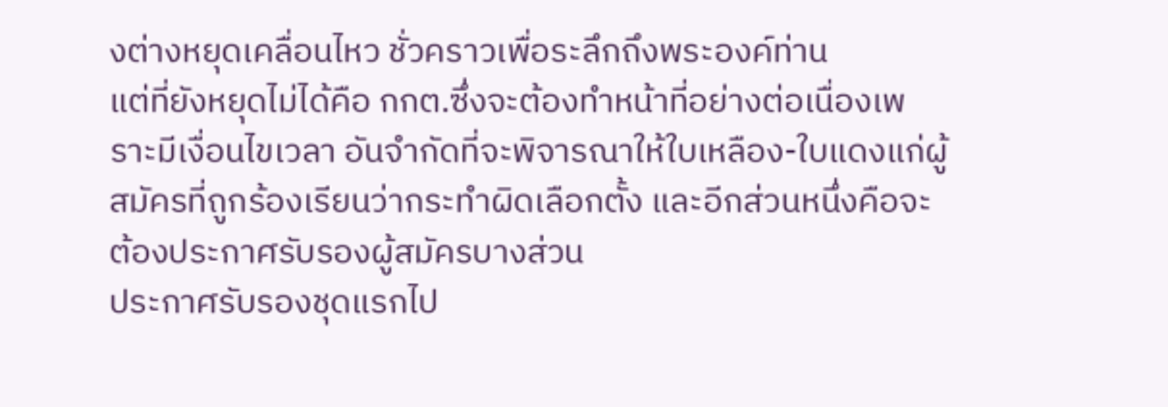งต่างหยุดเคลื่อนไหว ชั่วคราวเพื่อระลึกถึงพระองค์ท่าน
แต่ที่ยังหยุดไม่ได้คือ กกต.ซึ่งจะต้องทำหน้าที่อย่างต่อเนื่องเพราะมีเงื่อนไขเวลา อันจำกัดที่จะพิจารณาให้ใบเหลือง-ใบแดงแก่ผู้สมัครที่ถูกร้องเรียนว่ากระทำผิดเลือกตั้ง และอีกส่วนหนึ่งคือจะต้องประกาศรับรองผู้สมัครบางส่วน
ประกาศรับรองชุดแรกไป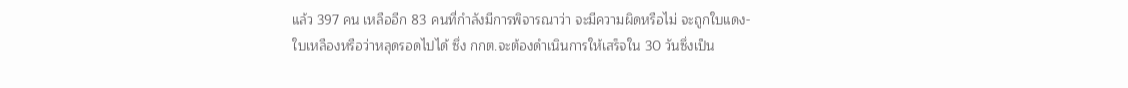แล้ว 397 คน เหลืออีก 83 คนที่กำลังมีการพิจารณาว่า จะมีความผิดหรือไม่ จะถูกใบแดง-ใบเหลืองหรือว่าหลุดรอดไปได้ ซึ่ง กกต.จะต้องดำเนินการให้เสร็จใน 30 วันซึ่งเป็น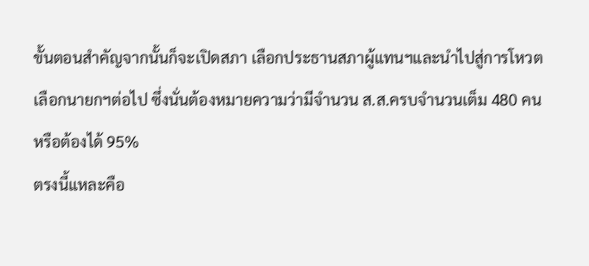ขั้นตอนสำคัญจากนั้นก็จะเปิดสภา เลือกประธานสภาผู้แทนฯและนำไปสู่การโหวตเลือกนายกฯต่อไป ซึ่งนั่นต้องหมายความว่ามีจำนวน ส.ส.ครบจำนวนเต็ม 480 คน หรือต้องได้ 95%
ตรงนี้แหละคือ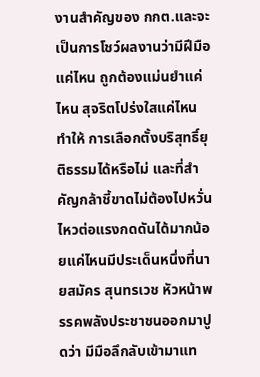งานสำคัญของ กกต.และจะเป็นการโชว์ผลงานว่ามีฝีมือแค่ไหน ถูกต้องแม่นยำแค่ไหน สุจริตโปร่งใสแค่ไหน ทำให้ การเลือกตั้งบริสุทธิ์ยุติธรรมได้หรือไม่ และที่สำคัญกล้าชี้ขาดไม่ต้องไปหวั่นไหวต่อแรงกดดันได้มากน้อยแค่ไหนมีประเด็นหนึ่งที่นายสมัคร สุนทรเวช หัวหน้าพรรคพลังประชาชนออกมาปูดว่า มีมือลึกลับเข้ามาแท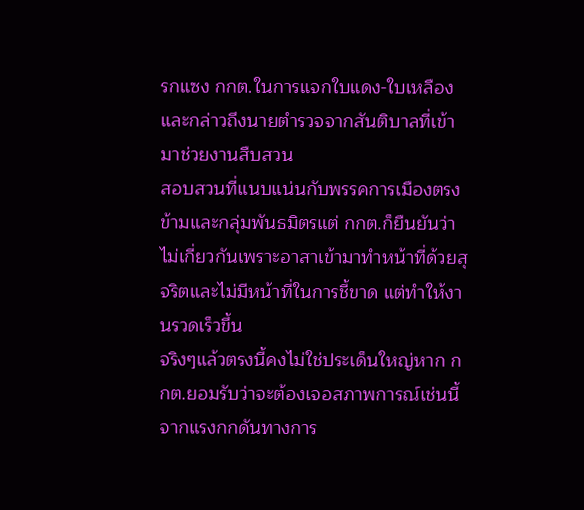รกแซง กกต.ในการแจกใบแดง-ใบเหลือง และกล่าวถึงนายตำรวจจากสันติบาลที่เข้ามาช่วยงานสืบสวน
สอบสวนที่แนบแน่นกับพรรคการเมืองตรงข้ามและกลุ่มพันธมิตรแต่ กกต.ก็ยืนยันว่าไม่เกี่ยวกันเพราะอาสาเข้ามาทำหน้าที่ด้วยสุจริตและไม่มีหน้าที่ในการชี้ขาด แต่ทำให้งานรวดเร็วขึ้น
จริงๆแล้วตรงนี้คงไม่ใช่ประเด็นใหญ่หาก กกต.ยอมรับว่าจะต้องเจอสภาพการณ์เช่นนี้ จากแรงกกดันทางการ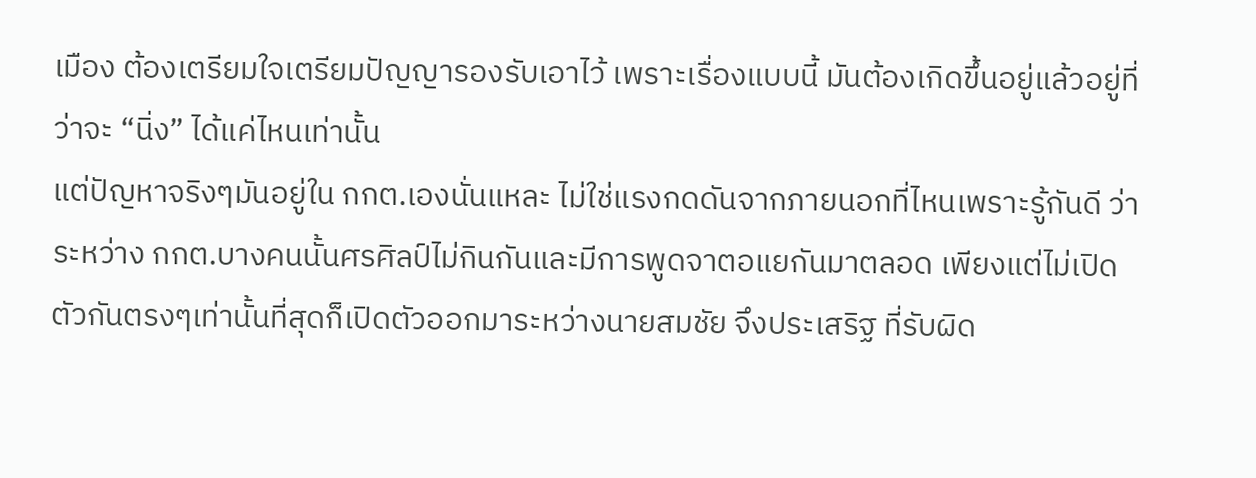เมือง ต้องเตรียมใจเตรียมปัญญารองรับเอาไว้ เพราะเรื่องแบบนี้ มันต้องเกิดขึ้นอยู่แล้วอยู่ที่ว่าจะ “นิ่ง” ได้แค่ไหนเท่านั้น
แต่ปัญหาจริงๆมันอยู่ใน กกต.เองนั่นแหละ ไม่ใช่แรงกดดันจากภายนอกที่ไหนเพราะรู้กันดี ว่าระหว่าง กกต.บางคนนั้นศรศิลป์ไม่กินกันและมีการพูดจาตอแยกันมาตลอด เพียงแต่ไม่เปิดตัวกันตรงๆเท่านั้นที่สุดก็เปิดตัวออกมาระหว่างนายสมชัย จึงประเสริฐ ที่รับผิด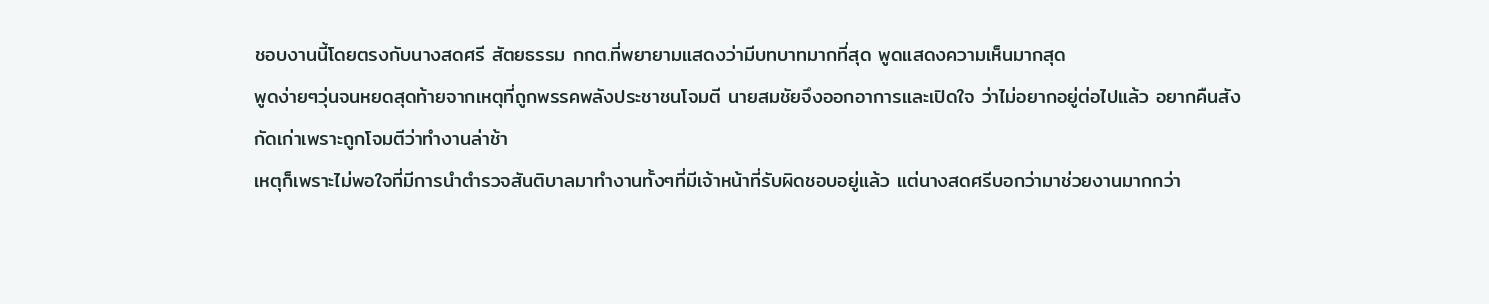ชอบงานนี้โดยตรงกับนางสดศรี สัตยธรรม กกต.ที่พยายามแสดงว่ามีบทบาทมากที่สุด พูดแสดงความเห็นมากสุด
พูดง่ายๆวุ่นจนหยดสุดท้ายจากเหตุที่ถูกพรรคพลังประชาชนโจมตี นายสมชัยจึงออกอาการและเปิดใจ ว่าไม่อยากอยู่ต่อไปแล้ว อยากคืนสังกัดเก่าเพราะถูกโจมตีว่าทำงานล่าช้า
เหตุก็เพราะไม่พอใจที่มีการนำตำรวจสันติบาลมาทำงานทั้งๆที่มีเจ้าหน้าที่รับผิดชอบอยู่แล้ว แต่นางสดศรีบอกว่ามาช่วยงานมากกว่า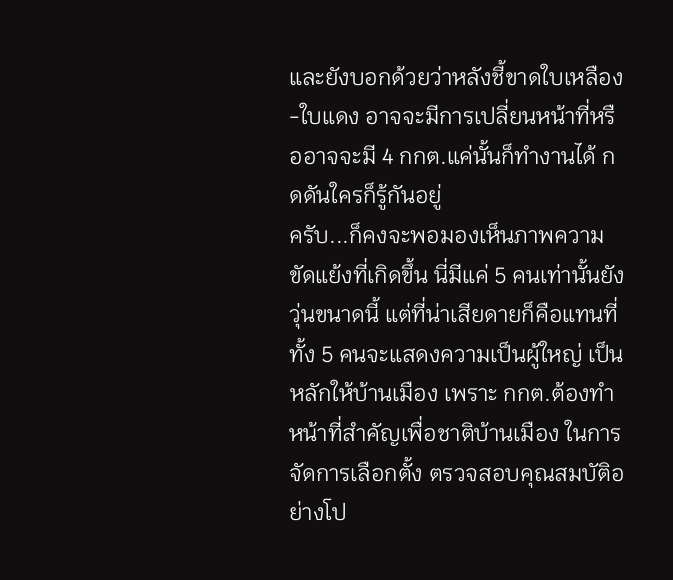และยังบอกด้วยว่าหลังชี้ขาดใบเหลือง-ใบแดง อาจจะมีการเปลี่ยนหน้าที่หรืออาจจะมี 4 กกต.แค่นั้นก็ทำงานได้ กดดันใครก็รู้กันอยู่
ครับ...ก็คงจะพอมองเห็นภาพความขัดแย้งที่เกิดขึ้น นี่มีแค่ 5 คนเท่านั้นยังวุ่นขนาดนี้ แต่ที่น่าเสียดายก็คือแทนที่ทั้ง 5 คนจะแสดงความเป็นผู้ใหญ่ เป็นหลักให้บ้านเมือง เพราะ กกต.ต้องทำหน้าที่สำคัญเพื่อชาติบ้านเมือง ในการจัดการเลือกตั้ง ตรวจสอบคุณสมบัติอย่างโป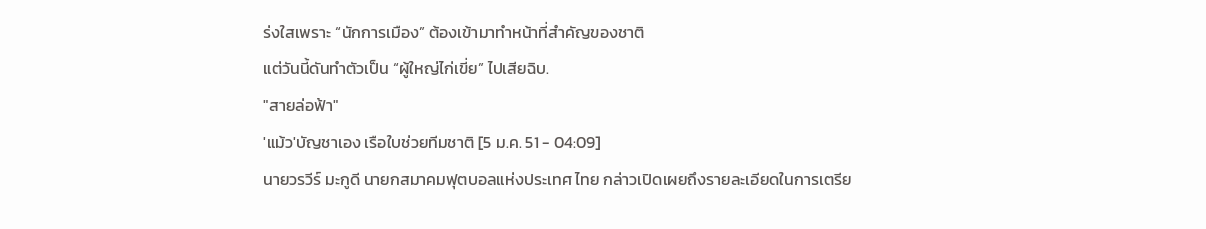ร่งใสเพราะ “นักการเมือง” ต้องเข้ามาทำหน้าที่สำคัญของชาติ
แต่วันนี้ดันทำตัวเป็น “ผู้ใหญ่ไก่เขี่ย” ไปเสียฉิบ.
"สายล่อฟ้า"
'แม้ว'บัญชาเอง เรือใบช่วยทีมชาติ [5 ม.ค. 51 - 04:09]
นายวรวีร์ มะกูดี นายกสมาคมฟุตบอลแห่งประเทศ ไทย กล่าวเปิดเผยถึงรายละเอียดในการเตรีย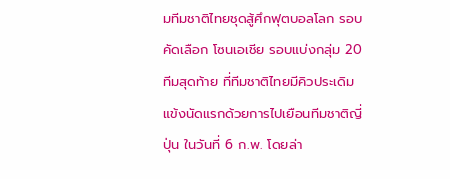มทีมชาติไทยชุดสู้ศึกฟุตบอลโลก รอบคัดเลือก โซนเอเชีย รอบแบ่งกลุ่ม 20 ทีมสุดท้าย ที่ทีมชาติไทยมีคิวประเดิมแข้งนัดแรกด้วยการไปเยือนทีมชาติญี่ปุ่น ในวันที่ 6 ก.พ. โดยล่า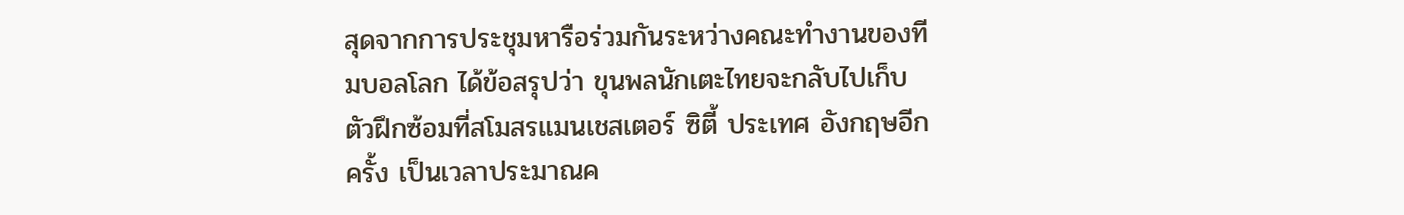สุดจากการประชุมหารือร่วมกันระหว่างคณะทำงานของทีมบอลโลก ได้ข้อสรุปว่า ขุนพลนักเตะไทยจะกลับไปเก็บตัวฝึกซ้อมที่สโมสรแมนเชสเตอร์ ซิตี้ ประเทศ อังกฤษอีกครั้ง เป็นเวลาประมาณค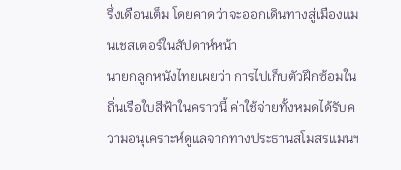รึ่งเดือนเต็ม โดยคาดว่าจะออกเดินทางสู่เมืองแมนเชสเตอร์ในสัปดาห์หน้า
นายกลูกหนังไทยเผยว่า การไปเก็บตัวฝึกซ้อมในถิ่นเรือใบสีฟ้าในคราวนี้ ค่าใช้จ่ายทั้งหมดได้รับความอนุเคราะห์ดูแลจากทางประธานสโมสรแมนฯ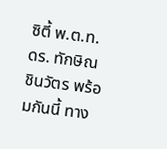ซิตี้ พ.ต.ท.ดร. ทักษิณ ชินวัตร พร้อมกันนี้ ทาง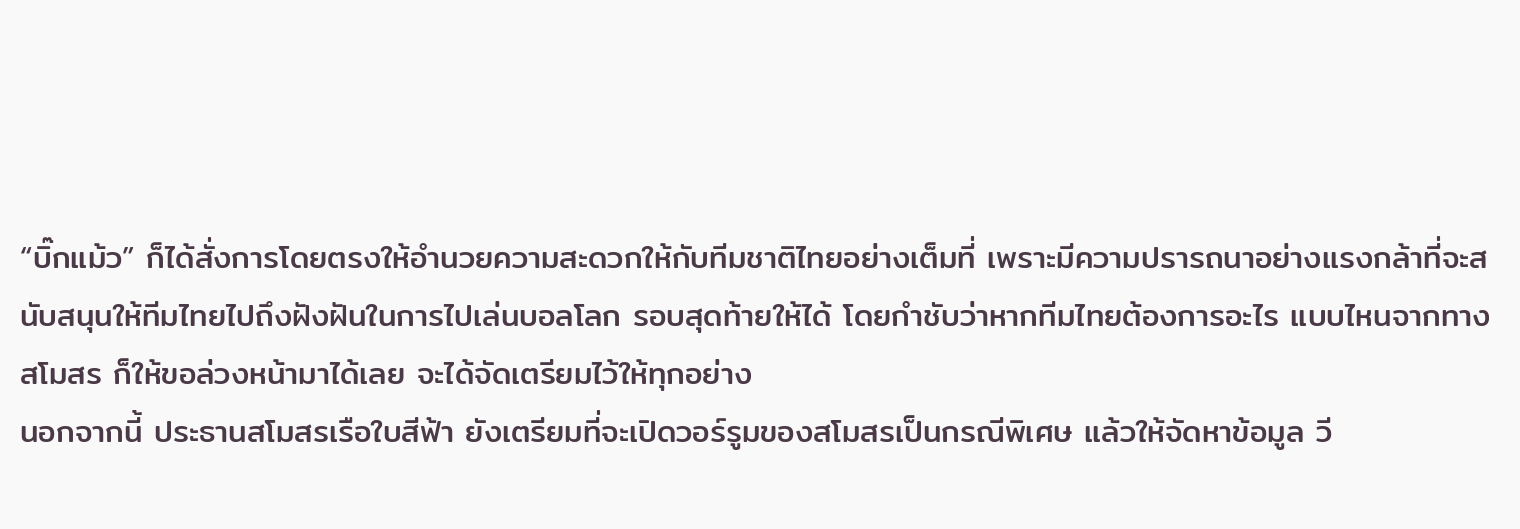“บิ๊กแม้ว” ก็ได้สั่งการโดยตรงให้อำนวยความสะดวกให้กับทีมชาติไทยอย่างเต็มที่ เพราะมีความปรารถนาอย่างแรงกล้าที่จะสนับสนุนให้ทีมไทยไปถึงฝังฝันในการไปเล่นบอลโลก รอบสุดท้ายให้ได้ โดยกำชับว่าหากทีมไทยต้องการอะไร แบบไหนจากทางสโมสร ก็ให้ขอล่วงหน้ามาได้เลย จะได้จัดเตรียมไว้ให้ทุกอย่าง
นอกจากนี้ ประธานสโมสรเรือใบสีฟ้า ยังเตรียมที่จะเปิดวอร์รูมของสโมสรเป็นกรณีพิเศษ แล้วให้จัดหาข้อมูล วี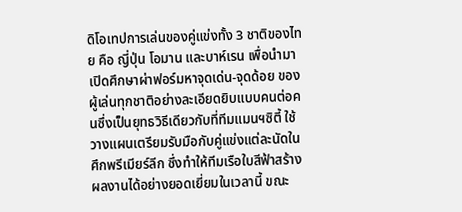ดิโอเทปการเล่นของคู่แข่งทั้ง 3 ชาติของไทย คือ ญี่ปุ่น โอมาน และบาห์เรน เพื่อนำมาเปิดศึกษาผ่าฟอร์มหาจุดเด่น-จุดด้อย ของผู้เล่นทุกชาติอย่างละเอียดยิบแบบคนต่อคนซึ่งเป็นยุทธวิธีเดียวกับที่ทีมแมนฯซิตี้ ใช้วางแผนเตรียมรับมือกับคู่แข่งแต่ละนัดในศึกพรีเมียร์ลีก ซึ่งทำให้ทีมเรือใบสีฟ้าสร้างผลงานได้อย่างยอดเยี่ยมในเวลานี้ ขณะ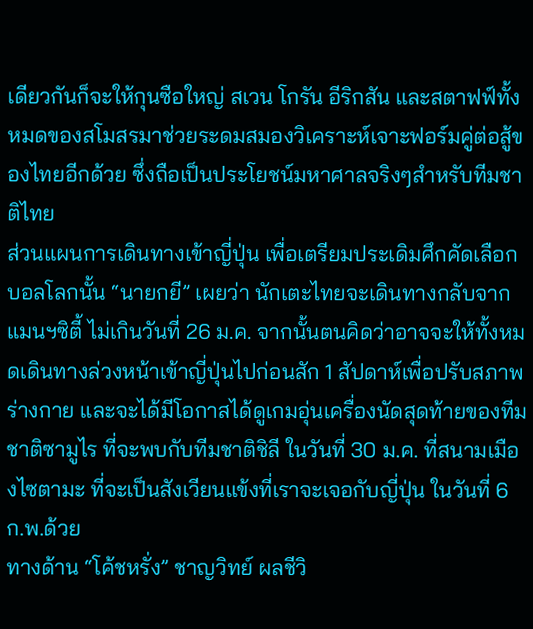เดียวกันก็จะให้กุนซือใหญ่ สเวน โกรัน อีริกสัน และสตาฟฟ์ทั้งหมดของสโมสรมาช่วยระดมสมองวิเคราะห์เจาะฟอร์มคู่ต่อสู้ของไทยอีกด้วย ซึ่งถือเป็นประโยชน์มหาศาลจริงๆสำหรับทีมชาติไทย
ส่วนแผนการเดินทางเข้าญี่ปุ่น เพื่อเตรียมประเดิมศึกคัดเลือกบอลโลกนั้น “นายกยี” เผยว่า นักเตะไทยจะเดินทางกลับจากแมนฯซิตี้ ไม่เกินวันที่ 26 ม.ค. จากนั้นตนคิดว่าอาจจะให้ทั้งหมดเดินทางล่วงหน้าเข้าญี่ปุ่นไปก่อนสัก 1 สัปดาห์เพื่อปรับสภาพร่างกาย และจะได้มีโอกาสได้ดูเกมอุ่นเครื่องนัดสุดท้ายของทีมชาติซามูไร ที่จะพบกับทีมชาติชิลี ในวันที่ 30 ม.ค. ที่สนามเมืองไซตามะ ที่จะเป็นสังเวียนแข้งที่เราจะเจอกับญี่ปุ่น ในวันที่ 6 ก.พ.ด้วย
ทางด้าน “โค้ชหรั่ง” ชาญวิทย์ ผลชีวิ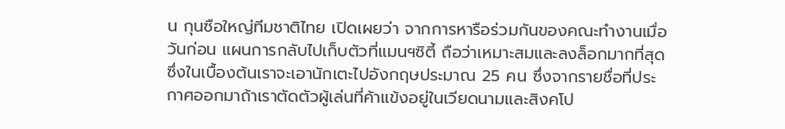น กุนซือใหญ่ทีมชาติไทย เปิดเผยว่า จากการหารือร่วมกันของคณะทำงานเมื่อวันก่อน แผนการกลับไปเก็บตัวที่แมนฯซิตี้ ถือว่าเหมาะสมและลงล็อกมากที่สุด ซึ่งในเบื้องต้นเราจะเอานักเตะไปอังกฤษประมาณ 25 คน ซึ่งจากรายชื่อที่ประกาศออกมาถ้าเราตัดตัวผู้เล่นที่ค้าแข้งอยู่ในเวียดนามและสิงคโป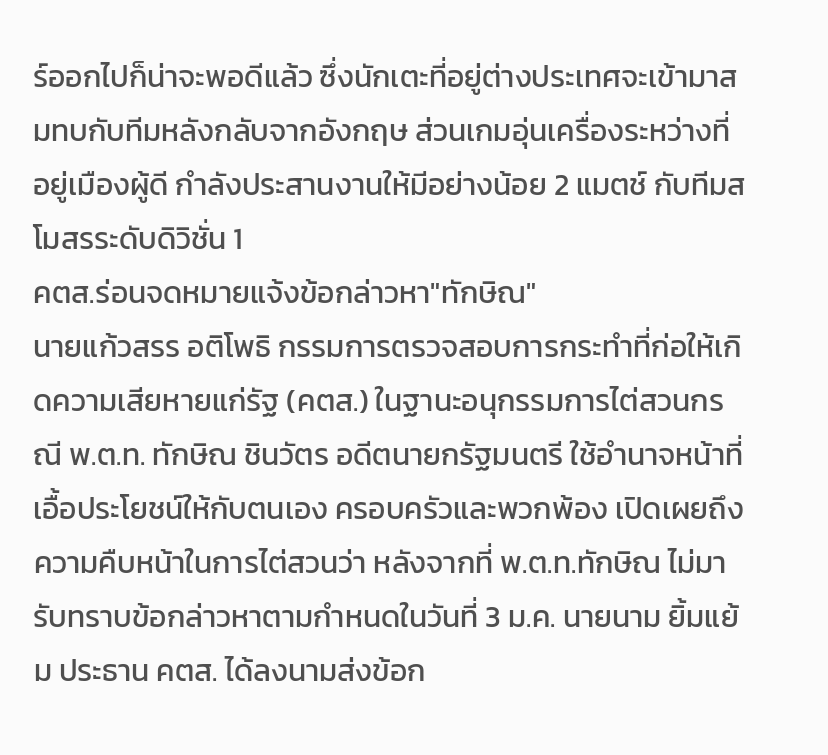ร์ออกไปก็น่าจะพอดีแล้ว ซึ่งนักเตะที่อยู่ต่างประเทศจะเข้ามาสมทบกับทีมหลังกลับจากอังกฤษ ส่วนเกมอุ่นเครื่องระหว่างที่อยู่เมืองผู้ดี กำลังประสานงานให้มีอย่างน้อย 2 แมตช์ กับทีมสโมสรระดับดิวิชั่น 1
คตส.ร่อนจดหมายแจ้งข้อกล่าวหา"ทักษิณ"
นายแก้วสรร อติโพธิ กรรมการตรวจสอบการกระทำที่ก่อให้เกิดความเสียหายแก่รัฐ (คตส.) ในฐานะอนุกรรมการไต่สวนกรณี พ.ต.ท. ทักษิณ ชินวัตร อดีตนายกรัฐมนตรี ใช้อำนาจหน้าที่เอื้อประโยชน์ให้กับตนเอง ครอบครัวและพวกพ้อง เปิดเผยถึงความคืบหน้าในการไต่สวนว่า หลังจากที่ พ.ต.ท.ทักษิณ ไม่มารับทราบข้อกล่าวหาตามกำหนดในวันที่ 3 ม.ค. นายนาม ยิ้มแย้ม ประธาน คตส. ได้ลงนามส่งข้อก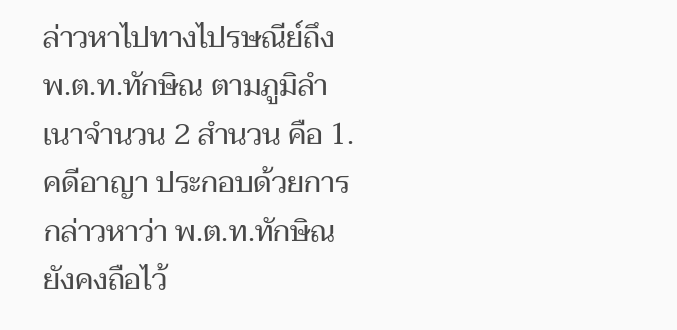ล่าวหาไปทางไปรษณีย์ถึง พ.ต.ท.ทักษิณ ตามภูมิลำเนาจำนวน 2 สำนวน คือ 1. คดีอาญา ประกอบด้วยการกล่าวหาว่า พ.ต.ท.ทักษิณ ยังคงถือไว้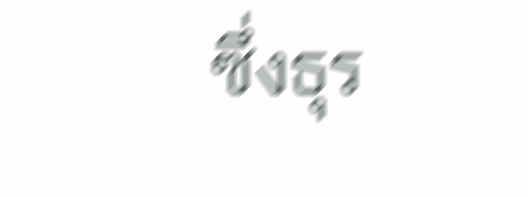ซึ่งธุร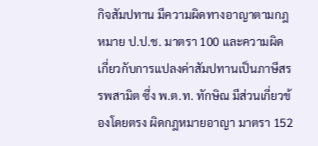กิจสัมปทาน มีความผิดทางอาญาตามกฎหมาย ป.ป.ช. มาตรา 100 และความผิดเกี่ยวกับการแปลงค่าสัมปทานเป็นภาษีสรรพสามิต ซึ่ง พ.ต.ท. ทักษิณ มีส่วนเกี่ยวข้องโดยตรง ผิดกฎหมายอาญา มาตรา 152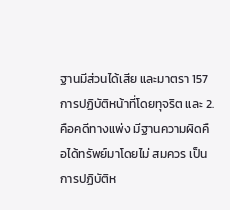ฐานมีส่วนได้เสีย และมาตรา 157 การปฏิบัติหน้าที่โดยทุจริต และ 2. คือคดีทางแพ่ง มีฐานความผิดคือได้ทรัพย์มาโดยไม่ สมควร เป็นการปฏิบัติห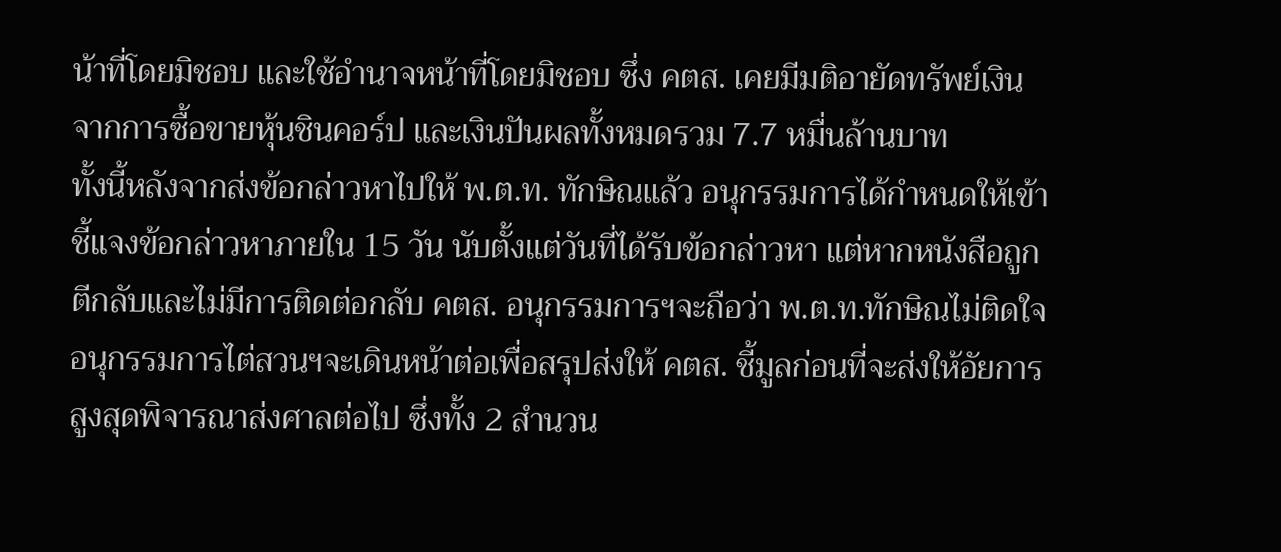น้าที่โดยมิชอบ และใช้อำนาจหน้าที่โดยมิชอบ ซึ่ง คตส. เคยมีมติอายัดทรัพย์เงินจากการซื้อขายหุ้นชินคอร์ป และเงินปันผลทั้งหมดรวม 7.7 หมื่นล้านบาท
ทั้งนี้หลังจากส่งข้อกล่าวหาไปให้ พ.ต.ท. ทักษิณแล้ว อนุกรรมการได้กำหนดให้เข้าชี้แจงข้อกล่าวหาภายใน 15 วัน นับตั้งแต่วันที่ได้รับข้อกล่าวหา แต่หากหนังสือถูกตีกลับและไม่มีการติดต่อกลับ คตส. อนุกรรมการฯจะถือว่า พ.ต.ท.ทักษิณไม่ติดใจ อนุกรรมการไต่สวนฯจะเดินหน้าต่อเพื่อสรุปส่งให้ คตส. ชี้มูลก่อนที่จะส่งให้อัยการสูงสุดพิจารณาส่งศาลต่อไป ซึ่งทั้ง 2 สำนวน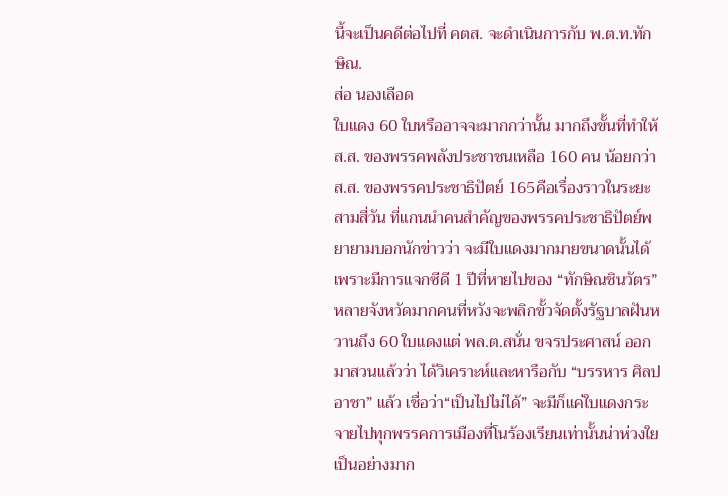นี้จะเป็นคดีต่อไปที่ คตส. จะดำเนินการกับ พ.ต.ท.ทักษิณ.
ส่อ นองเลือด
ใบแดง 60 ใบหรืออาจจะมากกว่านั้น มากถึงขั้นที่ทำให้ ส.ส. ของพรรคพลังประชาชนเหลือ 160 คน น้อยกว่า ส.ส. ของพรรคประชาธิปัตย์ 165คือเรื่องราวในระยะสามสี่วัน ที่แกนนำคนสำคัญของพรรคประชาธิปัตย์พยายามบอกนักข่าวว่า จะมีใบแดงมากมายขนาดนั้นได้ เพราะมีการแจกซีดี 1 ปีที่หายไปของ “ทักษิณชินวัตร” หลายจังหวัดมากคนที่หวังจะพลิกขั้วจัดตั้งรัฐบาลฝันหวานถึง 60 ใบแดงแต่ พล.ต.สนั่น ขจรประศาสน์ ออกมาสวนแล้วว่า ได้วิเคราะห์และหารือกับ “บรรหาร ศิลปอาชา” แล้ว เชื่อว่า“เป็นไปไม่ได้” จะมีก็แค่ใบแดงกระจายไปทุกพรรคการเมืองที่โนร้องเรียนเท่านั้นน่าห่วงใยเป็นอย่างมาก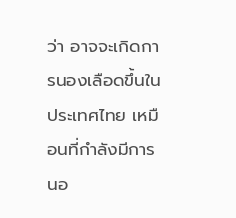ว่า อาจจะเกิดการนองเลือดขึ้นในประเทศไทย เหมือนที่กำลังมีการนอ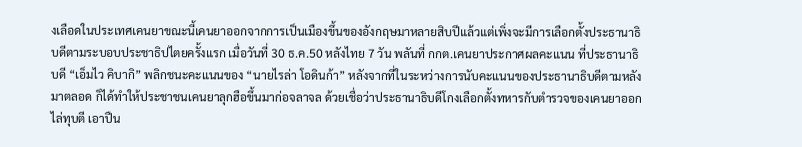งเลือดในประเทศเคนยาขณะนี้เคนยาออกจากการเป็นเมืองขึ้นของอังกฤษมาหลายสิบปีแล้วแต่เพิ่งจะมีการเลือกตั้งประธานาธิบดีตามระบอบประชาธิปไตยครั้งแรก เมื่อวันที่ 30 ธ.ค.50 หลังไทย 7 วัน พลันที่ กกต.เคนยาประกาศผลคะแนน ที่ประธานาธิบดี “เอ็มไว คิบากิ” พลิกชนะคะแนนของ “นายไรล่า โอดินก้า” หลังจากที่ในระหว่างการนับคะแนนของประธานาธิบดีตามหลังมาตลอด ก็ได้ทำให้ประชาชนเคนยาลุกฮือขึ้นมาก่อจลาจล ด้วยเชื่อว่าประธานาธิบดีโกงเลือกตั้งทหารกับตำรวจของเคนยาออกไล่ทุบตี เอาปืน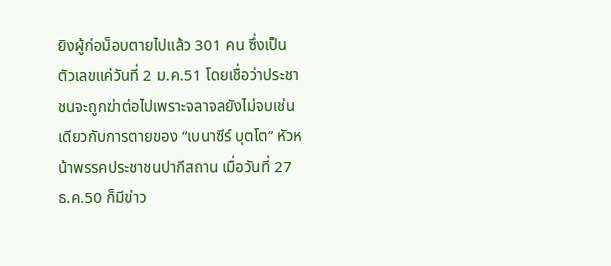ยิงผู้ก่อม็อบตายไปแล้ว 301 คน ซึ่งเป็นตัวเลขแค่วันที่ 2 ม.ค.51 โดยเชื่อว่าประชาชนจะถูกฆ่าต่อไปเพราะจลาจลยังไม่จบเช่นเดียวกับการตายของ “เบนาซีร์ บุตโต” หัวหน้าพรรคประชาชนปากีสถาน เมื่อวันที่ 27 ธ.ค.50 ก็มีข่าว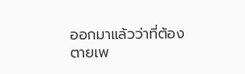ออกมาแล้วว่าที่ต้องตายเพ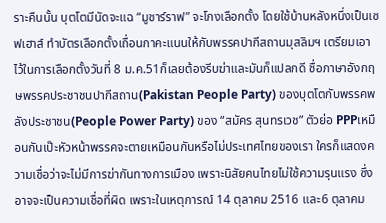ราะคืนนั้น บุตโตมีนัดจะแฉ “มูชาร์ราฟ” จะโกงเลือกตั้ง โดยใช้บ้านหลังหนึ่งเป็นเซฟเฮาส์ ทำบัตรเลือกตั้งเถื่อนกาคะแนนให้กับพรรคปากีสถานมุสลิมฯ เตรียมเอาไว้ในการเลือกตั้งวันที่ 8 ม.ค.51ก็เลยต้องรีบฆ่าและมันก็แปลกดี ชื่อภาษาอังกฤษพรรคประชาชนปากีสถาน(Pakistan People Party) ของบุตโตกับพรรคพลังประชาชน(People Power Party) ของ “สมัคร สุนทรเวช” ตัวย่อ PPPเหมือนกันเป๊ะหัวหน้าพรรคจะตายเหมือนกันหรือไม่ประเทศไทยของเรา ใครก็แสดงความเชื่อว่าจะไม่มีการฆ่ากันทางการเมือง เพราะนิสัยคนไทยไม่ใช้ความรุนแรง ซึ่งอาจจะเป็นความเชื่อที่ผิด เพราะในเหตุการณ์ 14 ตุลาคม 2516 และ6 ตุลาคม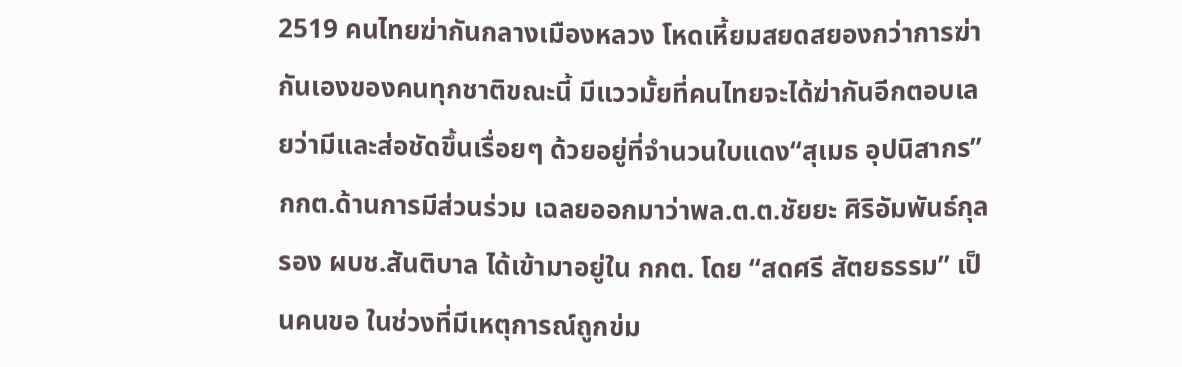2519 คนไทยฆ่ากันกลางเมืองหลวง โหดเหี้ยมสยดสยองกว่าการฆ่ากันเองของคนทุกชาติขณะนี้ มีแววมั้ยที่คนไทยจะได้ฆ่ากันอีกตอบเลยว่ามีและส่อชัดขึ้นเรื่อยๆ ด้วยอยู่ที่จำนวนใบแดง“สุเมธ อุปนิสากร” กกต.ด้านการมีส่วนร่วม เฉลยออกมาว่าพล.ต.ต.ชัยยะ ศิริอัมพันธ์กุล รอง ผบช.สันติบาล ได้เข้ามาอยู่ใน กกต. โดย “สดศรี สัตยธรรม” เป็นคนขอ ในช่วงที่มีเหตุการณ์ถูกข่ม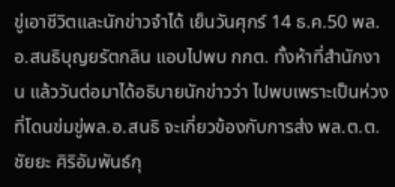ขู่เอาชีวิตและนักข่าวจำได้ เย็นวันศุกร์ 14 ธ.ค.50 พล.อ.สนธิบุญยรัตกลิน แอบไปพบ กกต. ทั้งห้าที่สำนักงาน แล้ววันต่อมาได้อธิบายนักข่าวว่า ไปพบเพราะเป็นห่วงที่โดนข่มขู่พล.อ.สนธิ จะเกี่ยวข้องกับการส่ง พล.ต.ต.ชัยยะ ศิริอัมพันธ์กุ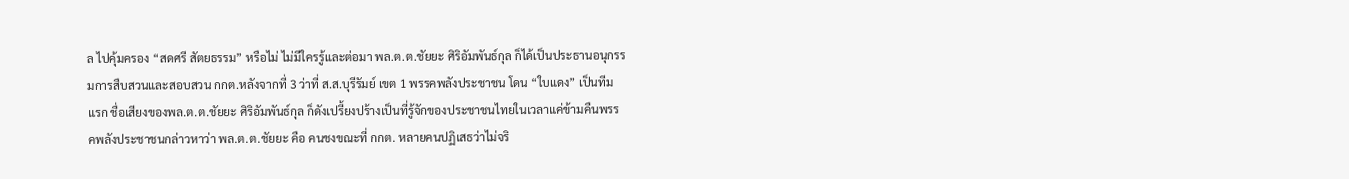ล ไปคุ้มครอง “สดศรี สัตยธรรม” หรือไม่ ไม่มีใครรู้และต่อมา พล.ต.ต.ชัยยะ ศิริอัมพันธ์กุล ก็ได้เป็นประธานอนุกรรมการสืบสวนและสอบสวน กกต.หลังจากที่ 3 ว่าที่ ส.ส.บุรีรัมย์ เขต 1 พรรคพลังประชาชน โดน “ใบแดง” เป็นทีมแรก ชื่อเสียงของพล.ต.ต.ชัยยะ ศิริอัมพันธ์กุล ก็ดังเปรี้ยงปร้างเป็นที่รู้จักของประชาชนไทยในเวลาแค่ข้ามคืนพรรคพลังประชาชนกล่าวหาว่า พล.ต.ต.ชัยยะ คือ คนชงขณะที่ กกต. หลายคนปฏิเสธว่าไม่จริ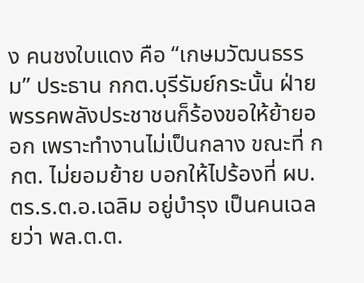ง คนชงใบแดง คือ “เกษมวัฒนธรรม” ประธาน กกต.บุรีรัมย์กระนั้น ฝ่ายพรรคพลังประชาชนก็ร้องขอให้ย้ายออก เพราะทำงานไม่เป็นกลาง ขณะที่ กกต. ไม่ยอมย้าย บอกให้ไปร้องที่ ผบ.ตร.ร.ต.อ.เฉลิม อยู่บำรุง เป็นคนเฉลยว่า พล.ต.ต.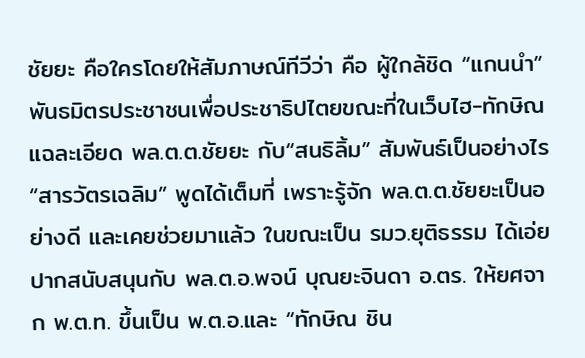ชัยยะ คือใครโดยให้สัมภาษณ์ทีวีว่า คือ ผู้ใกล้ชิด “แกนนำ” พันธมิตรประชาชนเพื่อประชาธิปไตยขณะที่ในเว็บไฮ-ทักษิณแฉละเอียด พล.ต.ต.ชัยยะ กับ“สนธิลิ้ม” สัมพันธ์เป็นอย่างไร“สารวัตรเฉลิม” พูดได้เต็มที่ เพราะรู้จัก พล.ต.ต.ชัยยะเป็นอย่างดี และเคยช่วยมาแล้ว ในขณะเป็น รมว.ยุติธรรม ได้เอ่ยปากสนับสนุนกับ พล.ต.อ.พจน์ บุณยะจินดา อ.ตร. ให้ยศจาก พ.ต.ท. ขึ้นเป็น พ.ต.อ.และ “ทักษิณ ชิน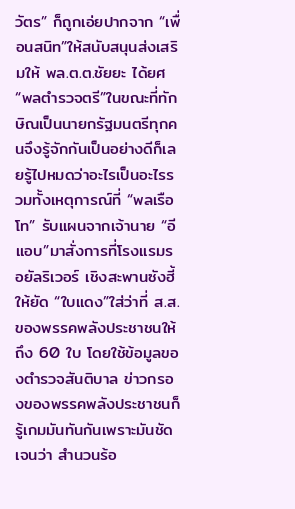วัตร” ก็ถูกเอ่ยปากจาก “เพื่อนสนิท”ให้สนับสนุนส่งเสริมให้ พล.ต.ต.ชัยยะ ได้ยศ “พลตำรวจตรี”ในขณะที่ทักษิณเป็นนายกรัฐมนตรีทุกคนจึงรู้จักกันเป็นอย่างดีก็เลยรู้ไปหมดว่าอะไรเป็นอะไรรวมทั้งเหตุการณ์ที่ “พลเรือโท” รับแผนจากเจ้านาย “อีแอบ”มาสั่งการที่โรงแรมรอยัลริเวอร์ เชิงสะพานซังฮี้ ให้ยัด “ใบแดง”ใส่ว่าที่ ส.ส. ของพรรคพลังประชาชนให้ถึง 60 ใบ โดยใช้ข้อมูลของตำรวจสันติบาล ข่าวกรองของพรรคพลังประชาชนก็รู้เกมมันทันกันเพราะมันชัดเจนว่า สำนวนร้อ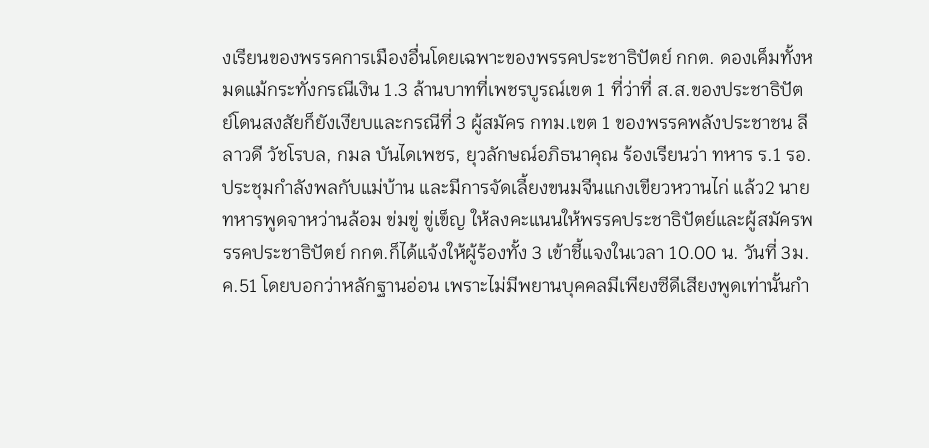งเรียนของพรรคการเมืองอื่นโดยเฉพาะของพรรคประชาธิปัตย์ กกต. ดองเค็มทั้งหมดแม้กระทั่งกรณีเงิน 1.3 ล้านบาทที่เพชรบูรณ์เขต 1 ที่ว่าที่ ส.ส.ของประชาธิปัตย์โดนสงสัยก็ยังเงียบและกรณีที่ 3 ผู้สมัคร กทม.เขต 1 ของพรรคพลังประชาชน ลีลาวดี วัชโรบล, กมล บันไดเพชร, ยุวลักษณ์อภิธนาคุณ ร้องเรียนว่า ทหาร ร.1 รอ. ประชุมกำลังพลกับแม่บ้าน และมีการจัดเลี้ยงขนมจีนแกงเขียวหวานไก่ แล้ว2 นายทหารพูดจาหว่านล้อม ข่มขู่ ขู่เข็ญ ให้ลงคะแนนให้พรรคประชาธิปัตย์และผู้สมัครพรรคประชาธิปัตย์ กกต.ก็ได้แจ้งให้ผู้ร้องทั้ง 3 เข้าชี้แจงในเวลา 10.00 น. วันที่ 3ม.ค.51 โดยบอกว่าหลักฐานอ่อน เพราะไม่มีพยานบุคคลมีเพียงซีดีเสียงพูดเท่านั้นกำ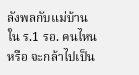ลังพลกับแม่บ้านใน ร.1 รอ. คนไหนหรือ จะกล้าไปเป็น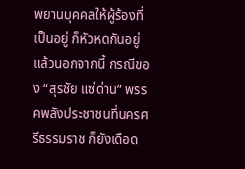พยานบุคคลให้ผู้ร้องที่เป็นอยู่ ก็หัวหดกันอยู่แล้วนอกจากนี้ กรณีของ “สุรชัย แซ่ด่าน” พรรคพลังประชาชนที่นครศรีธรรมราช ก็ยังเดือด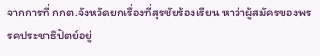จากการที่ กกต.จังหวัดยกเรื่องที่สุรชัยร้องเรียน หาว่าผู้สมัครของพรรคประชาธิปัตย์อยู่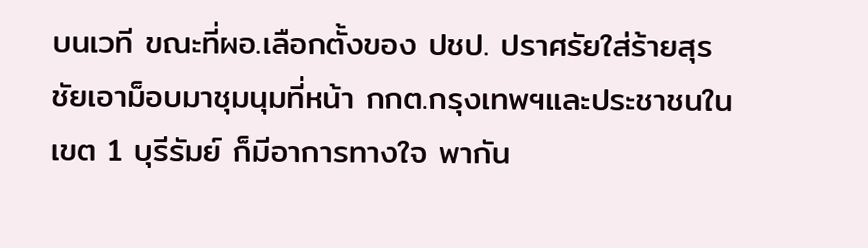บนเวที ขณะที่ผอ.เลือกตั้งของ ปชป. ปราศรัยใส่ร้ายสุรชัยเอาม็อบมาชุมนุมที่หน้า กกต.กรุงเทพฯและประชาชนในเขต 1 บุรีรัมย์ ก็มีอาการทางใจ พากัน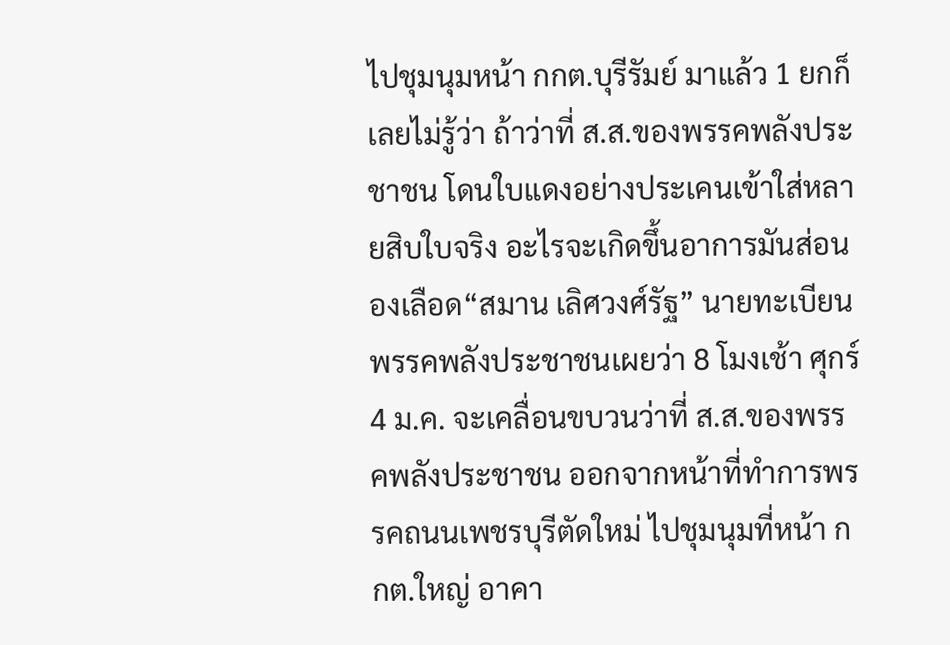ไปชุมนุมหน้า กกต.บุรีรัมย์ มาแล้ว 1 ยกก็เลยไม่รู้ว่า ถ้าว่าที่ ส.ส.ของพรรคพลังประชาชน โดนใบแดงอย่างประเคนเข้าใส่หลายสิบใบจริง อะไรจะเกิดขึ้นอาการมันส่อนองเลือด“สมาน เลิศวงศ์รัฐ” นายทะเบียนพรรคพลังประชาชนเผยว่า 8 โมงเช้า ศุกร์ 4 ม.ค. จะเคลื่อนขบวนว่าที่ ส.ส.ของพรรคพลังประชาชน ออกจากหน้าที่ทำการพรรคถนนเพชรบุรีตัดใหม่ ไปชุมนุมที่หน้า กกต.ใหญ่ อาคา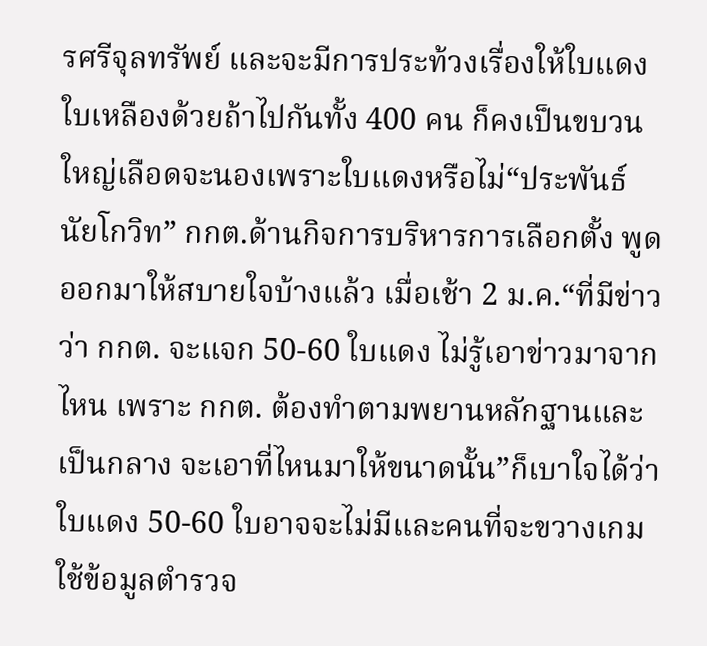รศรีจุลทรัพย์ และจะมีการประท้วงเรื่องให้ใบแดงใบเหลืองด้วยถ้าไปกันทั้ง 400 คน ก็คงเป็นขบวนใหญ่เลือดจะนองเพราะใบแดงหรือไม่“ประพันธ์ นัยโกวิท” กกต.ด้านกิจการบริหารการเลือกตั้ง พูดออกมาให้สบายใจบ้างแล้ว เมื่อเช้า 2 ม.ค.“ที่มีข่าวว่า กกต. จะแจก 50-60 ใบแดง ไม่รู้เอาข่าวมาจากไหน เพราะ กกต. ต้องทำตามพยานหลักฐานและเป็นกลาง จะเอาที่ไหนมาให้ขนาดนั้น”ก็เบาใจได้ว่า ใบแดง 50-60 ใบอาจจะไม่มีและคนที่จะขวางเกมใช้ข้อมูลตำรวจ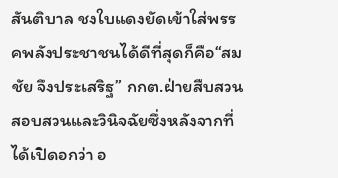สันติบาล ชงใบแดงยัดเข้าใส่พรรคพลังประชาชนได้ดีที่สุดก็คือ“สมชัย จึงประเสริฐ” กกต.ฝ่ายสืบสวนสอบสวนและวินิจฉัยซึ่งหลังจากที่ได้เปิดอกว่า อ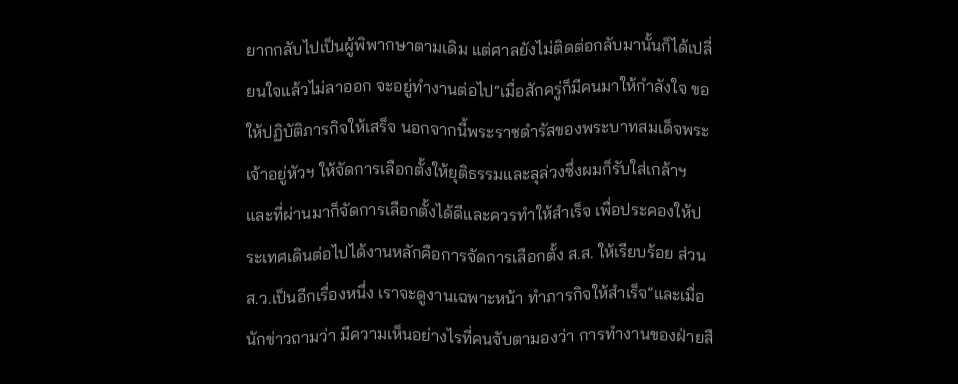ยากกลับไปเป็นผู้พิพากษาตามเดิม แต่ศาลยังไม่ติดต่อกลับมานั้นก็ได้เปลี่ยนใจแล้วไม่ลาออก จะอยู่ทำงานต่อไป“เมื่อสักครู่ก็มีคนมาให้กำลังใจ ขอให้ปฏิบัติภารกิจให้เสร็จ นอกจากนี้พระราชดำรัสของพระบาทสมเด็จพระเจ้าอยู่หัวฯ ให้จัดการเลือกตั้งให้ยุติธรรมและลุล่วงซึ่งผมก็รับใส่เกล้าฯ และที่ผ่านมาก็จัดการเลือกตั้งได้ดีและควรทำให้สำเร็จ เพื่อประคองให้ประเทศเดินต่อไปได้งานหลักคือการจัดการเลือกตั้ง ส.ส. ให้เรียบร้อย ส่วน ส.ว.เป็นอีกเรื่องหนึ่ง เราจะดูงานเฉพาะหน้า ทำภารกิจให้สำเร็จ”และเมื่อนักข่าวถามว่า มีความเห็นอย่างไรที่คนจับตามองว่า การทำงานของฝ่ายสื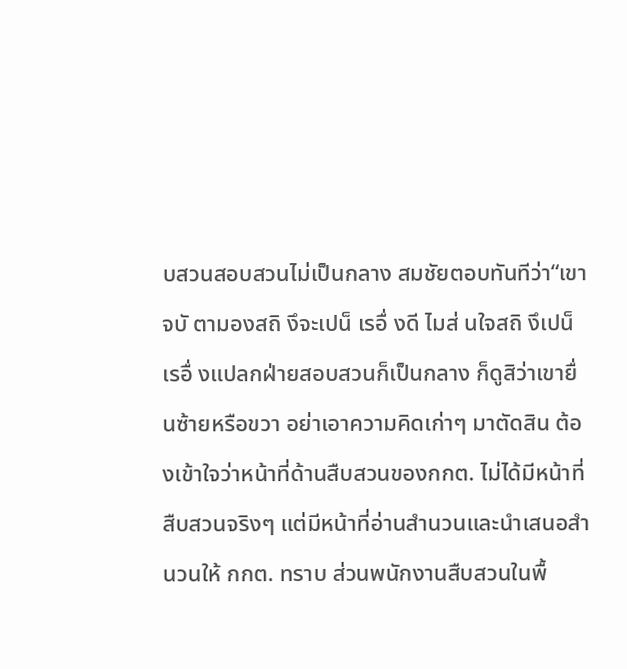บสวนสอบสวนไม่เป็นกลาง สมชัยตอบทันทีว่า“เขาจบั ตามองสถิ งึจะเปน็ เรอื่ งดี ไมส่ นใจสถิ งึเปน็ เรอื่ งแปลกฝ่ายสอบสวนก็เป็นกลาง ก็ดูสิว่าเขายื่นซ้ายหรือขวา อย่าเอาความคิดเก่าๆ มาตัดสิน ต้องเข้าใจว่าหน้าที่ด้านสืบสวนของกกต. ไม่ได้มีหน้าที่สืบสวนจริงๆ แต่มีหน้าที่อ่านสำนวนและนำเสนอสำนวนให้ กกต. ทราบ ส่วนพนักงานสืบสวนในพื้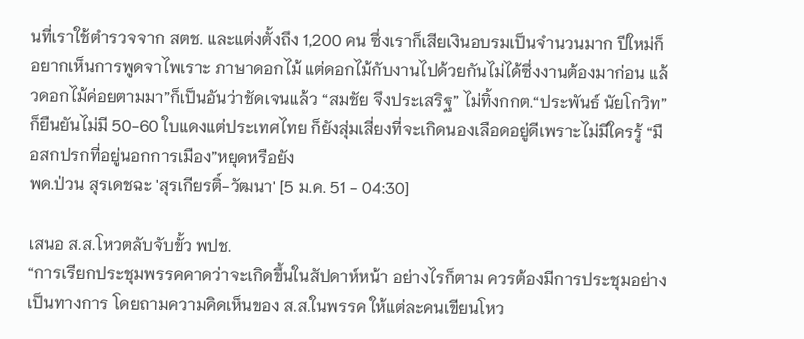นที่เราใช้ตำรวจจาก สตช. และแต่งตั้งถึง 1,200 คน ซึ่งเราก็เสียเงินอบรมเป็นจำนวนมาก ปีใหม่ก็อยากเห็นการพูดจาไพเราะ ภาษาดอกไม้ แต่ดอกไม้กับงานไปด้วยกันไม่ได้ซึ่งงานต้องมาก่อน แล้วดอกไม้ค่อยตามมา”ก็เป็นอันว่าชัดเจนแล้ว “สมชัย จึงประเสริฐ” ไม่ทิ้งกกต.“ประพันธ์ นัยโกวิท” ก็ยืนยันไม่มี 50-60 ใบแดงแต่ประเทศไทย ก็ยังสุ่มเสี่ยงที่จะเกิดนองเลือดอยู่ดีเพราะไม่มีใครรู้ “มือสกปรกที่อยู่นอกการเมือง”หยุดหรือยัง
พด.ป่วน สุรเดชฉะ 'สุรเกียรติ์-วัฒนา' [5 ม.ค. 51 - 04:30]

เสนอ ส.ส.โหวตลับจับขั้ว พปช.
“การเรียกประชุมพรรคคาดว่าจะเกิดขึ้นในสัปดาห์หน้า อย่างไรก็ตาม ควรต้องมีการประชุมอย่างเป็นทางการ โดยถามความคิดเห็นของ ส.ส.ในพรรค ให้แต่ละคนเขียนโหว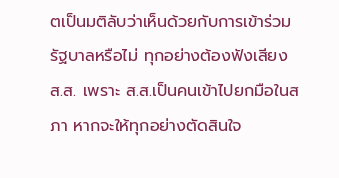ตเป็นมติลับว่าเห็นด้วยกับการเข้าร่วมรัฐบาลหรือไม่ ทุกอย่างต้องฟังเสียง ส.ส. เพราะ ส.ส.เป็นคนเข้าไปยกมือในสภา หากจะให้ทุกอย่างตัดสินใจ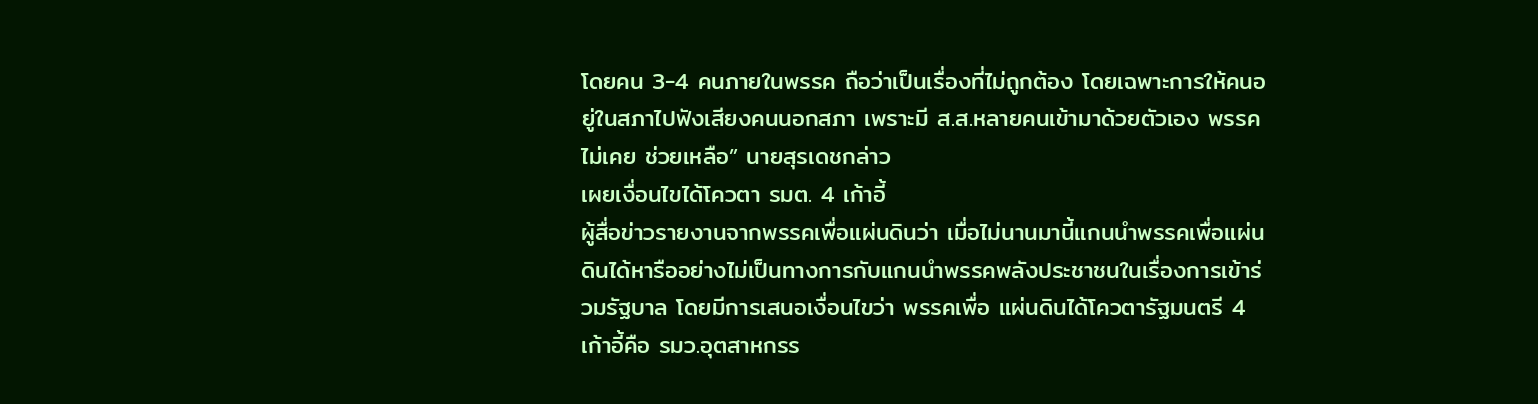โดยคน 3-4 คนภายในพรรค ถือว่าเป็นเรื่องที่ไม่ถูกต้อง โดยเฉพาะการให้คนอยู่ในสภาไปฟังเสียงคนนอกสภา เพราะมี ส.ส.หลายคนเข้ามาด้วยตัวเอง พรรคไม่เคย ช่วยเหลือ” นายสุรเดชกล่าว
เผยเงื่อนไขได้โควตา รมต. 4 เก้าอี้
ผู้สื่อข่าวรายงานจากพรรคเพื่อแผ่นดินว่า เมื่อไม่นานมานี้แกนนำพรรคเพื่อแผ่นดินได้หารืออย่างไม่เป็นทางการกับแกนนำพรรคพลังประชาชนในเรื่องการเข้าร่วมรัฐบาล โดยมีการเสนอเงื่อนไขว่า พรรคเพื่อ แผ่นดินได้โควตารัฐมนตรี 4 เก้าอี้คือ รมว.อุตสาหกรร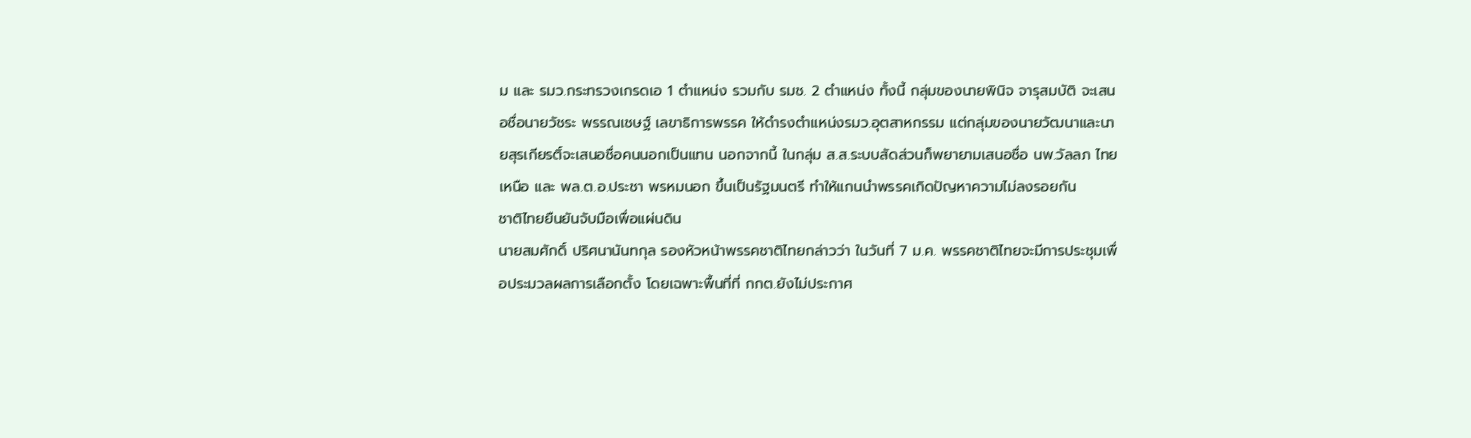ม และ รมว.กระทรวงเกรดเอ 1 ตำแหน่ง รวมกับ รมช. 2 ตำแหน่ง ทั้งนี้ กลุ่มของนายพินิจ จารุสมบัติ จะเสนอชื่อนายวัชระ พรรณเชษฐ์ เลขาธิการพรรค ให้ดำรงตำแหน่งรมว.อุตสาหกรรม แต่กลุ่มของนายวัฒนาและนายสุรเกียรติ์จะเสนอชื่อคนนอกเป็นแทน นอกจากนี้ ในกลุ่ม ส.ส.ระบบสัดส่วนก็พยายามเสนอชื่อ นพ.วัลลภ ไทยเหนือ และ พล.ต.อ.ประชา พรหมนอก ขึ้นเป็นรัฐมนตรี ทำให้แกนนำพรรคเกิดปัญหาความไม่ลงรอยกัน
ชาติไทยยืนยันจับมือเพื่อแผ่นดิน
นายสมศักดิ์ ปริศนานันทกุล รองหัวหน้าพรรคชาติไทยกล่าวว่า ในวันที่ 7 ม.ค. พรรคชาติไทยจะมีการประชุมเพื่อประมวลผลการเลือกตั้ง โดยเฉพาะพื้นที่ที่ กกต.ยังไม่ประกาศ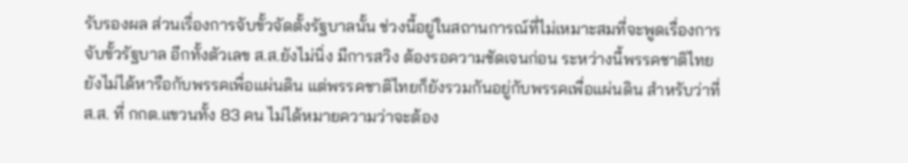รับรองผล ส่วนเรื่องการจับขั้วจัดตั้งรัฐบาลนั้น ช่วงนี้อยู่ในสถานการณ์ที่ไม่เหมาะสมที่จะพูดเรื่องการจับขั้วรัฐบาล อีกทั้งตัวเลข ส.ส.ยังไม่นิ่ง มีการสวิง ต้องรอความชัดเจนก่อน ระหว่างนี้พรรคชาติไทยยังไม่ได้หารือกับพรรคเพื่อแผ่นดิน แต่พรรคชาติไทยก็ยังรวมกันอยู่กับพรรคเพื่อแผ่นดิน สำหรับว่าที่ ส.ส. ที่ กกต.แขวนทั้ง 83 คน ไม่ได้หมายความว่าจะต้อง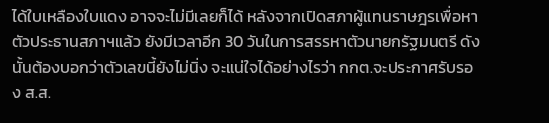ได้ใบเหลืองใบแดง อาจจะไม่มีเลยก็ได้ หลังจากเปิดสภาผู้แทนราษฎรเพื่อหาตัวประธานสภาฯแล้ว ยังมีเวลาอีก 30 วันในการสรรหาตัวนายกรัฐมนตรี ดังนั้นต้องบอกว่าตัวเลขนี้ยังไม่นิ่ง จะแน่ใจได้อย่างไรว่า กกต.จะประกาศรับรอง ส.ส.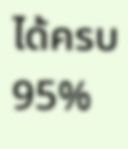ได้ครบ 95%